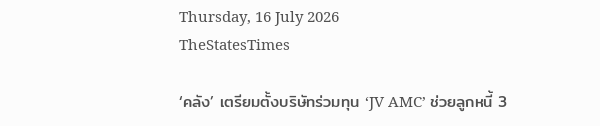Thursday, 16 July 2026
TheStatesTimes

‘คลัง’ เตรียมตั้งบริษัทร่วมทุน ‘JV AMC’ ช่วยลูกหนี้ 3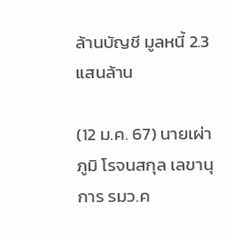ล้านบัญชี มูลหนี้ 2.3 แสนล้าน

(12 ม.ค. 67) นายเผ่าภูมิ โรจนสกุล เลขานุการ รมว.ค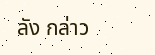ลัง กล่าว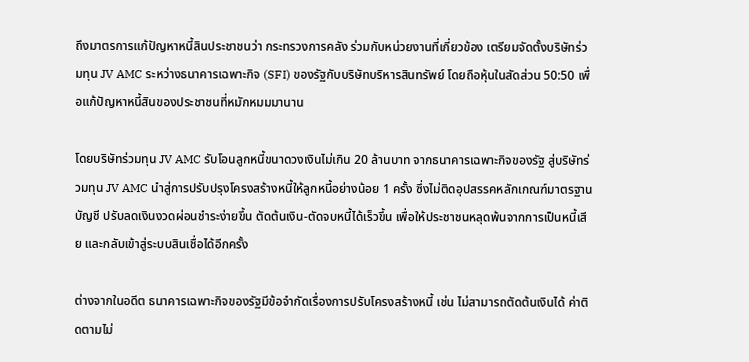ถึงมาตรการแก้ปัญหาหนี้สินประชาชนว่า กระทรวงการคลัง ร่วมกับหน่วยงานที่เกี่ยวข้อง เตรียมจัดตั้งบริษัทร่วมทุน JV AMC ระหว่างธนาคารเฉพาะกิจ (SFI) ของรัฐกับบริษัทบริหารสินทรัพย์ โดยถือหุ้นในสัดส่วน 50:50 เพื่อแก้ปัญหาหนี้สินของประชาชนที่หมักหมมมานาน

โดยบริษัทร่วมทุน JV AMC รับโอนลูกหนี้ขนาดวงเงินไม่เกิน 20 ล้านบาท จากธนาคารเฉพาะกิจของรัฐ สู่บริษัทร่วมทุน JV AMC นำสู่การปรับปรุงโครงสร้างหนี้ให้ลูกหนี้อย่างน้อย 1 ครั้ง ซึ่งไม่ติดอุปสรรคหลักเกณฑ์มาตรฐานบัญชี ปรับลดเงินงวดผ่อนชำระง่ายขึ้น ตัดต้นเงิน-ตัดจบหนี้ได้เร็วขึ้น เพื่อให้ประชาชนหลุดพ้นจากการเป็นหนี้เสีย และกลับเข้าสู่ระบบสินเชื่อได้อีกครั้ง

ต่างจากในอดีต ธนาคารเฉพาะกิจของรัฐมีข้อจำกัดเรื่องการปรับโครงสร้างหนี้ เช่น ไม่สามารถตัดต้นเงินได้ ค่าติดตามไม่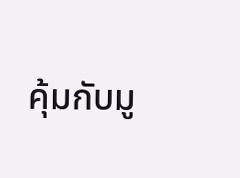คุ้มกับมู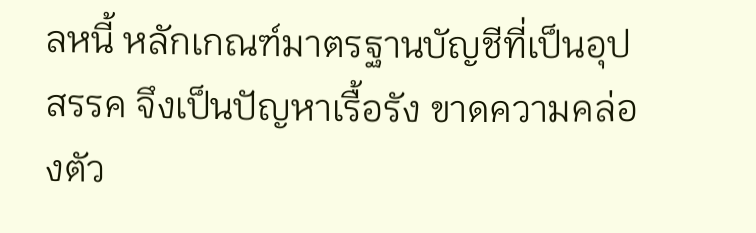ลหนี้ หลักเกณฑ์มาตรฐานบัญชีที่เป็นอุปสรรค จึงเป็นปัญหาเรื้อรัง ขาดความคล่องตัว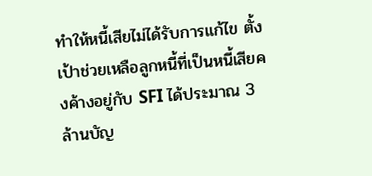ทำให้หนี้เสียไม่ได้รับการแก้ไข ตั้งเป้าช่วยเหลือลูกหนี้ที่เป็นหนี้เสียคงค้างอยู่กับ SFI ได้ประมาณ 3 ล้านบัญ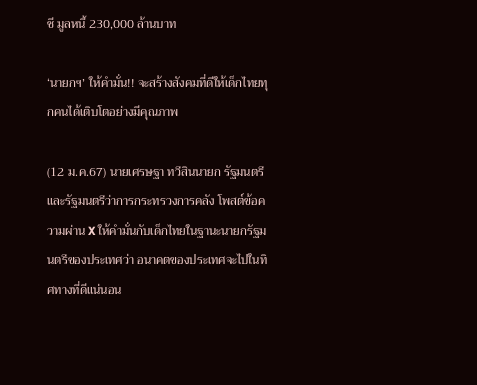ชี มูลหนี้ 230,000 ล้านบาท

‘นายกฯ’ ให้คำมั่น!! จะสร้างสังคมที่ดีให้เด็กไทยทุกคนได้เติบโตอย่างมีคุณภาพ

(12 ม.ค.67) นายเศรษฐา ทวีสินนายก รัฐมนตรีและรัฐมนตรีว่าการกระทรวงการคลัง โพสต์ข้อความผ่าน X ให้คำมั่นกับเด็กไทยในฐานะนายกรัฐมนตรีของประเทศว่า อนาคตของประเทศจะไปในทิศทางที่ดีแน่นอน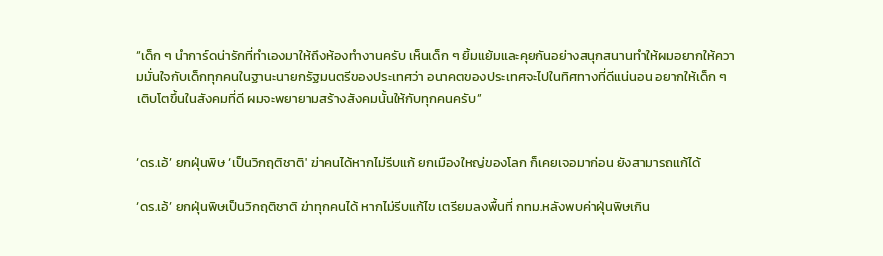“เด็ก ๆ นำการ์ดน่ารักที่ทำเองมาให้ถึงห้องทำงานครับ เห็นเด็ก ๆ ยิ้มแย้มและคุยกันอย่างสนุกสนานทำให้ผมอยากให้ความมั่นใจกับเด็กทุกคนในฐานะนายกรัฐมนตรีของประเทศว่า อนาคตของประเทศจะไปในทิศทางที่ดีแน่นอน อยากให้เด็ก ๆ เติบโตขึ้นในสังคมที่ดี ผมจะพยายามสร้างสังคมนั้นให้กับทุกคนครับ”


‘ดร.เอ้’ ยกฝุ่นพิษ ‘เป็นวิกฤติชาติ' ฆ่าคนได้หากไม่รีบแก้ ยกเมืองใหญ่ของโลก ก็เคยเจอมาก่อน ยังสามารถแก้ได้

‘ดร.เอ้’ ยกฝุ่นพิษเป็นวิกฤติชาติ ฆ่าทุกคนได้ หากไม่รีบแก้ไข เตรียมลงพื้นที่ กทม.หลังพบค่าฝุ่นพิษเกิน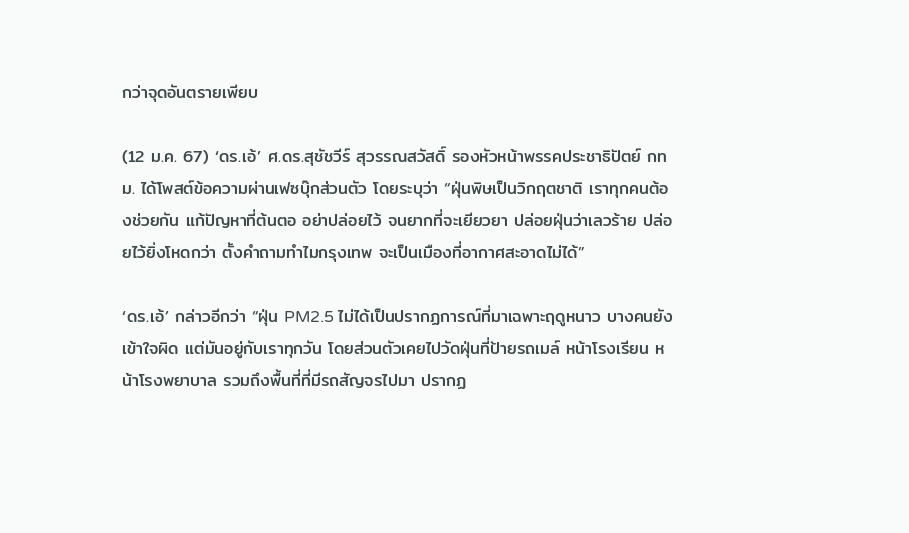กว่าจุดอันตรายเพียบ

(12 ม.ค. 67) ‘ดร.เอ้’ ศ.ดร.สุชัชวีร์ สุวรรณสวัสดิ์ รองหัวหน้าพรรคประชาธิปัตย์ กทม. ได้โพสต์ข้อความผ่านเฟซบุ๊กส่วนตัว โดยระบุว่า “ฝุ่นพิษเป็นวิกฤตชาติ เราทุกคนต้องช่วยกัน แก้ปัญหาที่ต้นตอ อย่าปล่อยไว้ จนยากที่จะเยียวยา ปล่อยฝุ่นว่าเลวร้าย ปล่อยไว้ยิ่งโหดกว่า ตั้งคำถามทำไมกรุงเทพ จะเป็นเมืองที่อากาศสะอาดไม่ได้”

‘ดร.เอ้’ กล่าวอีกว่า “ฝุ่น PM2.5 ไม่ได้เป็นปรากฏการณ์ที่มาเฉพาะฤดูหนาว บางคนยังเข้าใจผิด แต่มันอยู่กับเราทุกวัน โดยส่วนตัวเคยไปวัดฝุ่นที่ป้ายรถเมล์ หน้าโรงเรียน หน้าโรงพยาบาล รวมถึงพื้นที่ที่มีรถสัญจรไปมา ปรากฏ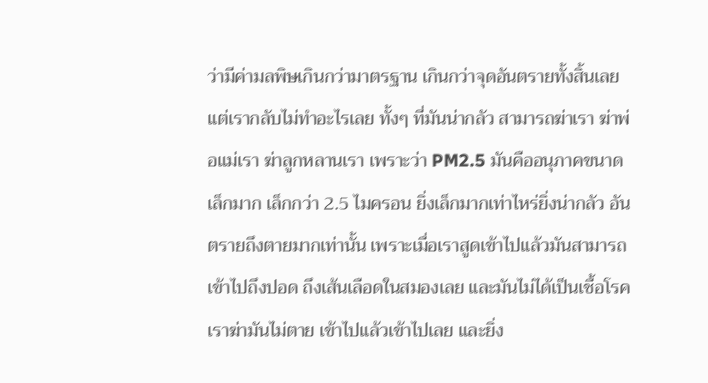ว่ามีค่ามลพิษเกินกว่ามาตรฐาน เกินกว่าจุดอันตรายทั้งสิ้นเลย แต่เรากลับไม่ทำอะไรเลย ทั้งๆ ที่มันน่ากลัว สามารถฆ่าเรา ฆ่าพ่อแม่เรา ฆ่าลูกหลานเรา เพราะว่า PM2.5 มันคืออนุภาคขนาดเล็กมาก เล็กกว่า 2.5 ไมครอน ยิ่งเล็กมากเท่าไหร่ยิ่งน่ากลัว อันตรายถึงตายมากเท่านั้น เพราะเมื่อเราสูดเข้าไปแล้วมันสามารถเข้าไปถึงปอด ถึงเส้นเลือดในสมองเลย และมันไม่ได้เป็นเชื้อโรค เราฆ่ามันไม่ตาย เข้าไปแล้วเข้าไปเลย และยิ่ง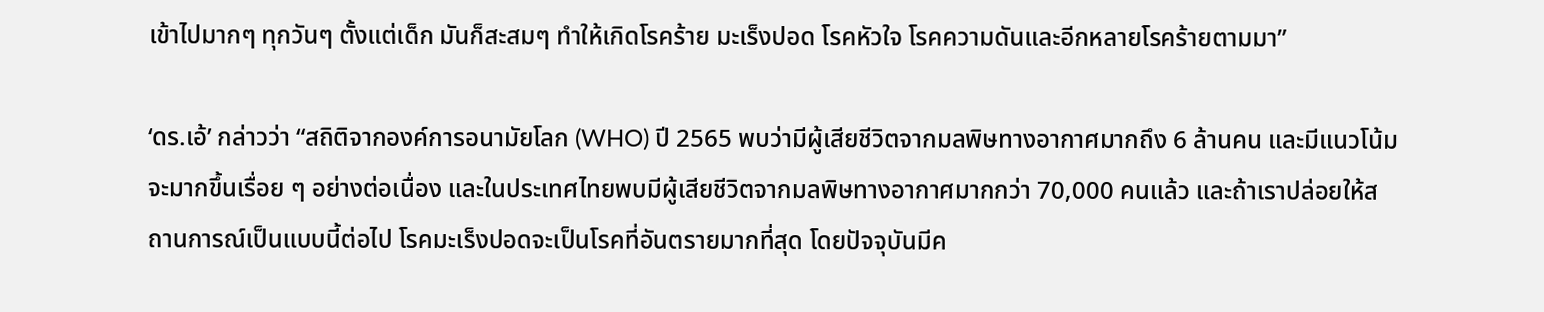เข้าไปมากๆ ทุกวันๆ ตั้งแต่เด็ก มันก็สะสมๆ ทำให้เกิดโรคร้าย มะเร็งปอด โรคหัวใจ โรคความดันและอีกหลายโรคร้ายตามมา”

‘ดร.เอ้’ กล่าวว่า “สถิติจากองค์การอนามัยโลก (WHO) ปี 2565 พบว่ามีผู้เสียชีวิตจากมลพิษทางอากาศมากถึง 6 ล้านคน และมีแนวโน้มจะมากขึ้นเรื่อย ๆ อย่างต่อเนื่อง และในประเทศไทยพบมีผู้เสียชีวิตจากมลพิษทางอากาศมากกว่า 70,000 คนแล้ว และถ้าเราปล่อยให้สถานการณ์เป็นแบบนี้ต่อไป โรคมะเร็งปอดจะเป็นโรคที่อันตรายมากที่สุด โดยปัจจุบันมีค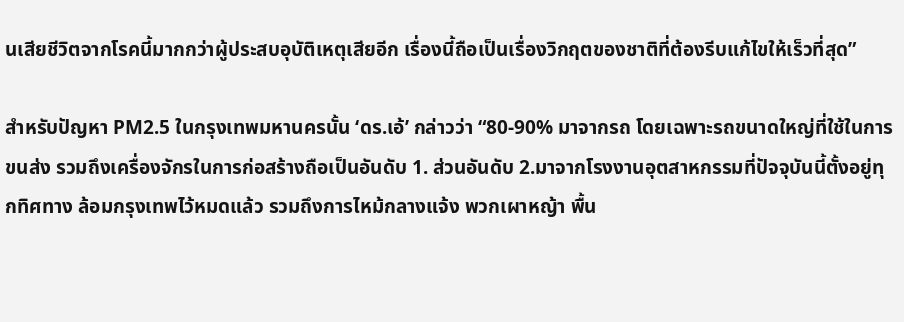นเสียชีวิตจากโรคนี้มากกว่าผู้ประสบอุบัติเหตุเสียอีก เรื่องนี้ถือเป็นเรื่องวิกฤตของชาติที่ต้องรีบแก้ไขให้เร็วที่สุด”

สำหรับปัญหา PM2.5 ในกรุงเทพมหานครนั้น ‘ดร.เอ้’ กล่าวว่า “80-90% มาจากรถ โดยเฉพาะรถขนาดใหญ่ที่ใช้ในการขนส่ง รวมถึงเครื่องจักรในการก่อสร้างถือเป็นอันดับ 1. ส่วนอันดับ 2.มาจากโรงงานอุตสาหกรรมที่ปัจจุบันนี้ตั้งอยู่ทุกทิศทาง ล้อมกรุงเทพไว้หมดแล้ว รวมถึงการไหม้กลางแจ้ง พวกเผาหญ้า พื้น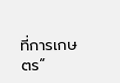ที่การเกษตร”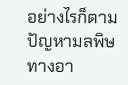อย่างไรก็ตามปัญหามลพิษทางอา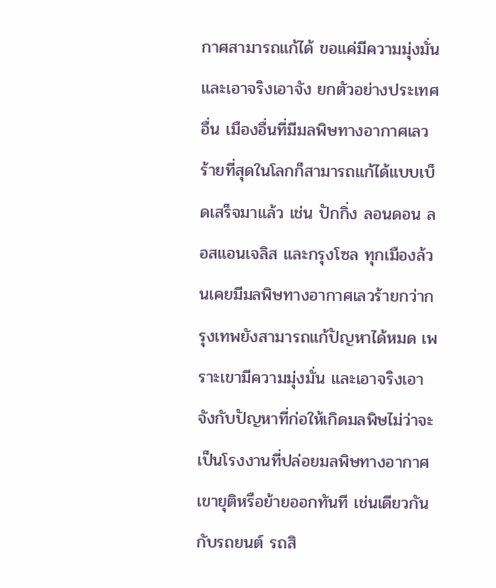กาศสามารถแก้ได้ ขอแค่มีความมุ่งมั่น และเอาจริงเอาจัง ยกตัวอย่างประเทศอื่น เมืองอื่นที่มีมลพิษทางอากาศเลวร้ายที่สุดในโลกก็สามารถแก้ได้แบบเบ็ดเสร็จมาแล้ว เช่น ปักกิ่ง ลอนดอน ลอสแอนเจลิส และกรุงโซล ทุกเมืองล้วนเคยมีมลพิษทางอากาศเลวร้ายกว่ากรุงเทพยังสามารถแก้ปัญหาได้หมด เพราะเขามีความมุ่งมั่น และเอาจริงเอาจังกับปัญหาที่ก่อให้เกิดมลพิษไม่ว่าจะเป็นโรงงานที่ปล่อยมลพิษทางอากาศ เขายุติหรือย้ายออกทันที เช่นเดียวกันกับรถยนต์ รถสิ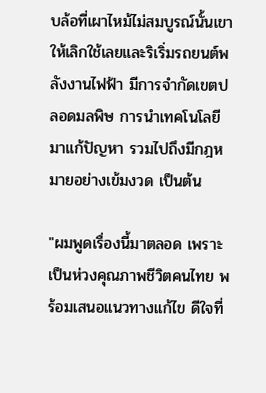บล้อที่เผาไหม้ไม่สมบูรณ์นั้นเขาให้เลิกใช้เลยและริเริ่มรถยนต์พลังงานไฟฟ้า มีการจำกัดเขตปลอดมลพิษ การนำเทคโนโลยีมาแก้ปัญหา รวมไปถึงมีกฎหมายอย่างเข้มงวด เป็นต้น

"ผมพูดเรื่องนี้มาตลอด เพราะเป็นห่วงคุณภาพชีวิตคนไทย พร้อมเสนอแนวทางแก้ไข ดีใจที่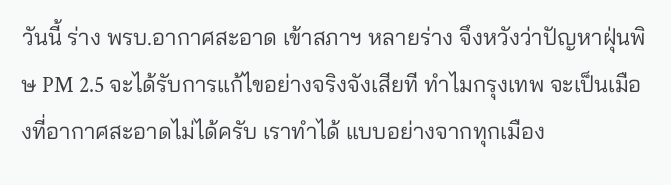วันนี้ ร่าง พรบ.อากาศสะอาด เข้าสภาฯ หลายร่าง จึงหวังว่าปัญหาฝุ่นพิษ PM 2.5 จะได้รับการแก้ไขอย่างจริงจังเสียที ทำไมกรุงเทพ จะเป็นเมืองที่อากาศสะอาดไม่ได้ครับ เราทำได้ แบบอย่างจากทุกเมือง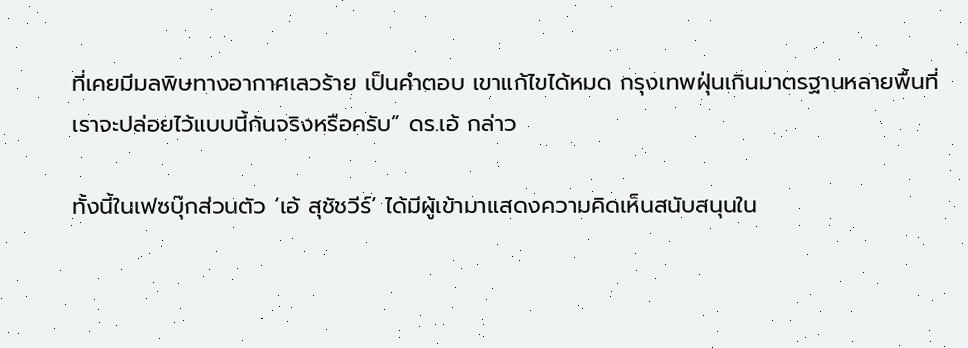ที่เคยมีมลพิษทางอากาศเลวร้าย เป็นคำตอบ เขาแก้ไขได้หมด กรุงเทพฝุ่นเกินมาตรฐานหลายพื้นที่ เราจะปล่อยไว้แบบนี้กันจริงหรือครับ” ดร.เอ้ กล่าว

ทั้งนี้ในเฟซบุ๊กส่วนตัว ‘เอ้ สุชัชวีร์’ ได้มีผู้เข้ามาแสดงความคิดเห็นสนับสนุนใน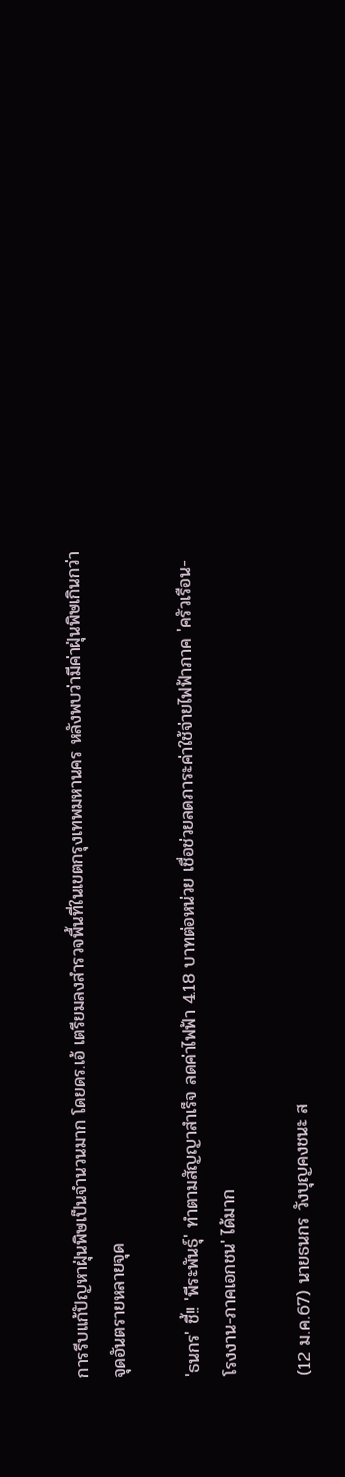การรีบแก้ปัญหาฝุ่นพิษเป็นจำนวนมาก โดยดร.เอ้ เตรียมลงสำรวจพื้นที่ในเขตกรุงเทพมหานคร หลังพบว่ามีค่าฝุ่นพิษเกินกว่าจุดอันตรายหลายจุด

'ธนกร' ชี้!! 'พีระพันธุ์' ทำตามสัญญาสำเร็จ ลดค่าไฟฟ้า 4.18 บาทต่อหน่วย เชื่อช่วยลดภาระค่าใช้จ่ายไฟฟ้าภาค 'ครัวเรือน-โรงงาน-ภาคเอกชน' ได้มาก

(12 ม.ค.67) นายธนกร วังบุญคงชนะ ส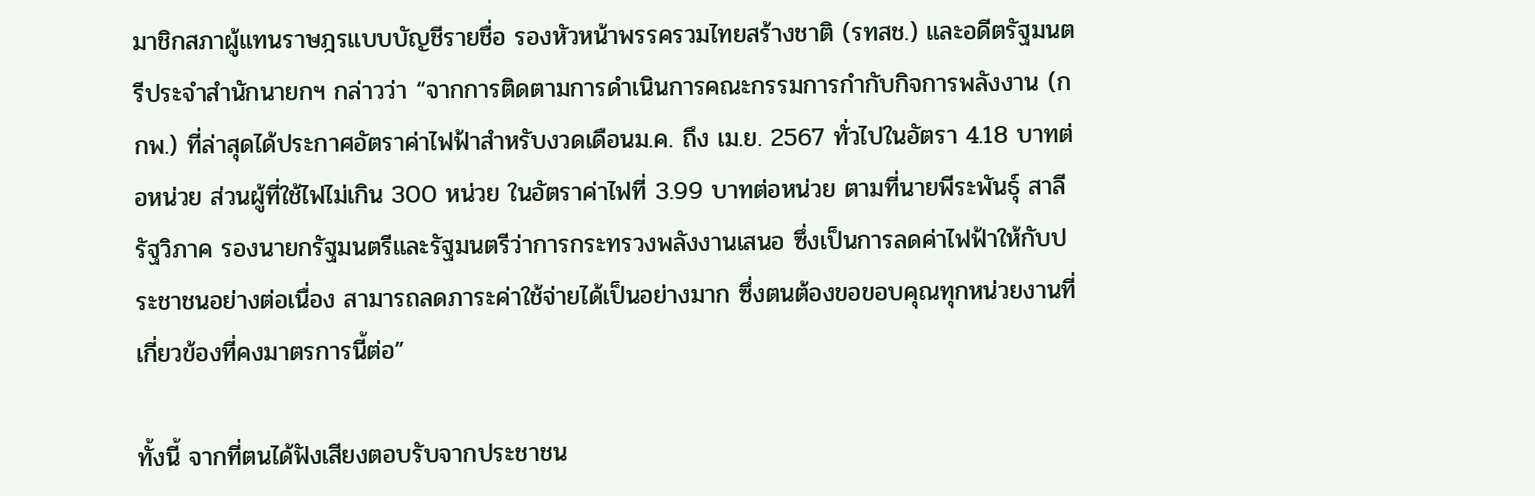มาชิกสภาผู้แทนราษฎรแบบบัญชีรายชื่อ รองหัวหน้าพรรครวมไทยสร้างชาติ (รทสช.) และอดีตรัฐมนตรีประจำสำนักนายกฯ กล่าวว่า “จากการติดตามการดำเนินการคณะกรรมการกำกับกิจการพลังงาน (กกพ.) ที่ล่าสุดได้ประกาศอัตราค่าไฟฟ้าสำหรับงวดเดือนม.ค. ถึง เม.ย. 2567 ทั่วไปในอัตรา 4.18 บาทต่อหน่วย ส่วนผู้ที่ใช้ไฟไม่เกิน 300 หน่วย ในอัตราค่าไฟที่ 3.99 บาทต่อหน่วย ตามที่นายพีระพันธุ์ สาลีรัฐวิภาค รองนายกรัฐมนตรีและรัฐมนตรีว่าการกระทรวงพลังงานเสนอ ซึ่งเป็นการลดค่าไฟฟ้าให้กับประชาชนอย่างต่อเนื่อง สามารถลดภาระค่าใช้จ่ายได้เป็นอย่างมาก ซึ่งตนต้องขอขอบคุณทุกหน่วยงานที่เกี่ยวข้องที่คงมาตรการนี้ต่อ”

ทั้งนี้ จากที่ตนได้ฟังเสียงตอบรับจากประชาชน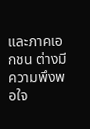และภาคเอกชน ต่างมีความพึงพอใจ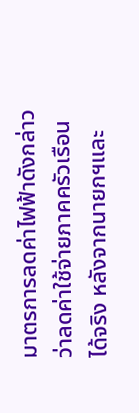มาตรการลดค่าไฟฟ้าดังกล่าว ว่าลดค่าใช้จ่ายภาคครัวเรือนได้จริง หลังจากนายกฯและ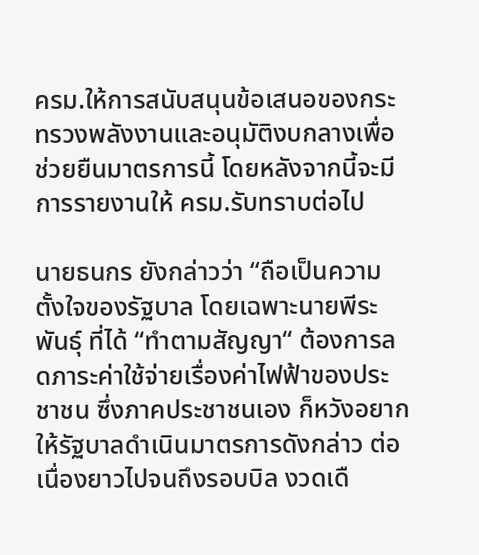ครม.ให้การสนับสนุนข้อเสนอของกระทรวงพลังงานและอนุมัติงบกลางเพื่อช่วยยืนมาตรการนี้ โดยหลังจากนี้จะมีการรายงานให้ ครม.รับทราบต่อไป

นายธนกร ยังกล่าวว่า “ถือเป็นความตั้งใจของรัฐบาล โดยเฉพาะนายพีระพันธุ์ ที่ได้ “ทำตามสัญญา“ ต้องการลดภาระค่าใช้จ่ายเรื่องค่าไฟฟ้าของประชาชน ซึ่งภาคประชาชนเอง ก็หวังอยากให้รัฐบาลดำเนินมาตรการดังกล่าว ต่อเนื่องยาวไปจนถึงรอบบิล งวดเดื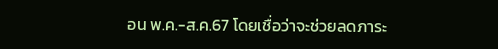อน พ.ค.-ส.ค.67 โดยเชื่อว่าจะช่วยลดภาระ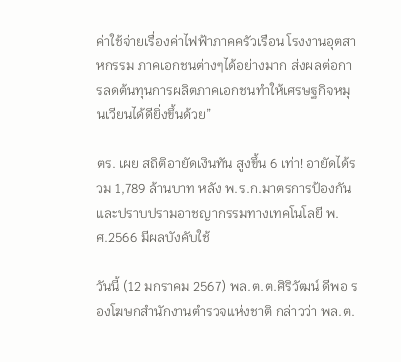ค่าใช้จ่ายเรื่องค่าไฟฟ้าภาคครัวเรือน โรงงานอุตสาหกรรม ภาคเอกชนต่างๆได้อย่างมาก ส่งผลต่อการลดต้นทุนการผลิตภาคเอกชนทำให้เศรษฐกิจหมุนเวียนได้ดียิ่งขึ้นด้วย”

ตร. เผย สถิติอายัดเงินทัน สูงขึ้น 6 เท่า! อายัดได้รวม 1,789 ล้านบาท หลัง พ.ร.ก.มาตรการป้องกันและปราบปรามอาชญากรรมทางเทคโนโลยี พ.ศ.2566 มีผลบังคับใช้

วันนี้ (12 มกราคม 2567) พล.ต.ต.ศิริวัฒน์ ดีพอ รองโฆษกสำนักงานตำรวจแห่งชาติ กล่าวว่า พล.ต.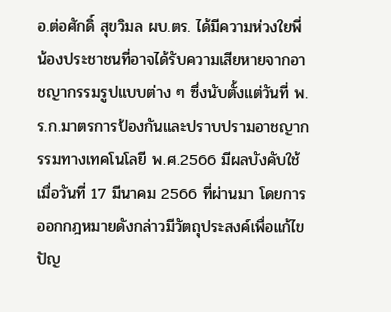อ.ต่อศักดิ์ สุขวิมล ผบ.ตร. ได้มีความห่วงใยพี่น้องประชาชนที่อาจได้รับความเสียหายจากอาชญากรรมรูปแบบต่าง ๆ ซึ่งนับตั้งแต่วันที่ พ.ร.ก.มาตรการป้องกันและปราบปรามอาชญากรรมทางเทคโนโลยี พ.ศ.2566 มีผลบังคับใช้ เมื่อวันที่ 17 มีนาคม 2566 ที่ผ่านมา โดยการออกกฎหมายดังกล่าวมีวัตถุประสงค์เพื่อแก้ไขปัญ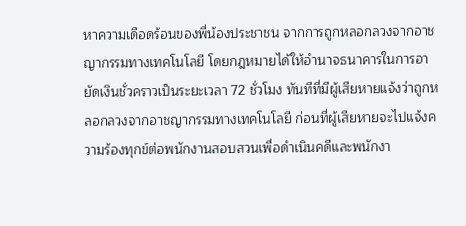หาความเดือดร้อนของพี่น้องประชาชน จากการถูกหลอกลวงจากอาชญากรรมทางเทคโนโลยี โดยกฎหมายได้ให้อำนาจธนาคารในการอายัดเงินชั่วคราวเป็นระยะเวลา 72 ชั่วโมง ทันทีที่มีผู้เสียหายแจ้งว่าถูกหลอกลวงจากอาชญากรรมทางเทคโนโลยี ก่อนที่ผู้เสียหายจะไปแจ้งความร้องทุกข์ต่อพนักงานสอบสวนเพื่อดำเนินคดีและพนักงา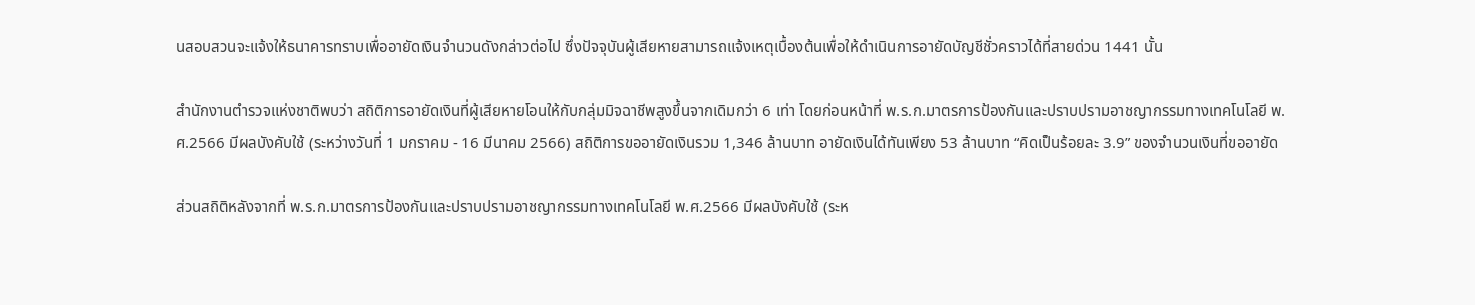นสอบสวนจะแจ้งให้ธนาคารทราบเพื่ออายัดเงินจำนวนดังกล่าวต่อไป ซึ่งปัจจุบันผู้เสียหายสามารถแจ้งเหตุเบื้องต้นเพื่อให้ดำเนินการอายัดบัญชีชั่วคราวได้ที่สายด่วน 1441 นั้น

สำนักงานตำรวจแห่งชาติพบว่า สถิติการอายัดเงินที่ผู้เสียหายโอนให้กับกลุ่มมิจฉาชีพสูงขึ้นจากเดิมกว่า 6 เท่า โดยก่อนหน้าที่ พ.ร.ก.มาตรการป้องกันและปราบปรามอาชญากรรมทางเทคโนโลยี พ.ศ.2566 มีผลบังคับใช้ (ระหว่างวันที่ 1 มกราคม - 16 มีนาคม 2566) สถิติการขออายัดเงินรวม 1,346 ล้านบาท อายัดเงินได้ทันเพียง 53 ล้านบาท “คิดเป็นร้อยละ 3.9” ของจำนวนเงินที่ขออายัด

ส่วนสถิติหลังจากที่ พ.ร.ก.มาตรการป้องกันและปราบปรามอาชญากรรมทางเทคโนโลยี พ.ศ.2566 มีผลบังคับใช้ (ระห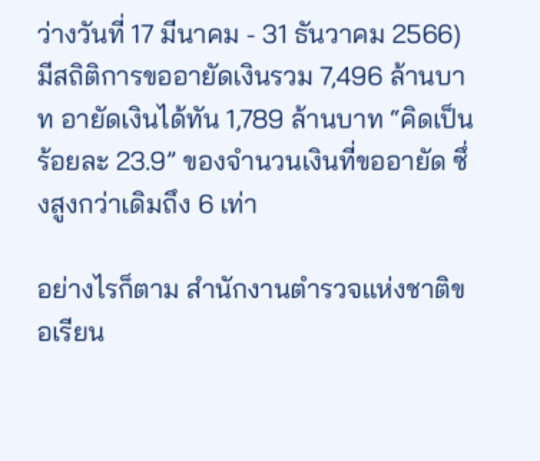ว่างวันที่ 17 มีนาคม - 31 ธันวาคม 2566) มีสถิติการขออายัดเงินรวม 7,496 ล้านบาท อายัดเงินได้ทัน 1,789 ล้านบาท “คิดเป็นร้อยละ 23.9” ของจำนวนเงินที่ขออายัด ซึ่งสูงกว่าเดิมถึง 6 เท่า

อย่างไรก็ตาม สำนักงานตำรวจแห่งชาติขอเรียน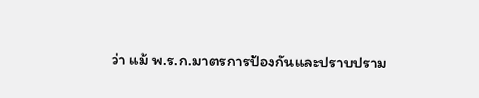ว่า แม้ พ.ร.ก.มาตรการป้องกันและปราบปราม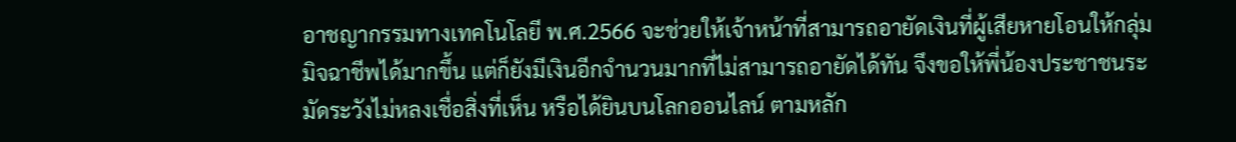อาชญากรรมทางเทคโนโลยี พ.ศ.2566 จะช่วยให้เจ้าหน้าที่สามารถอายัดเงินที่ผู้เสียหายโอนให้กลุ่มมิจฉาชีพได้มากขึ้น แต่ก็ยังมีเงินอีกจำนวนมากที่ไม่สามารถอายัดได้ทัน จึงขอให้พี่น้องประชาชนระมัดระวังไม่หลงเชื่อสิ่งที่เห็น หรือได้ยินบนโลกออนไลน์ ตามหลัก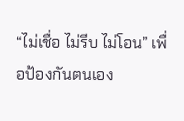“ไม่เชื่อ ไม่รีบ ไม่โอน” เพื่อป้องกันตนเอง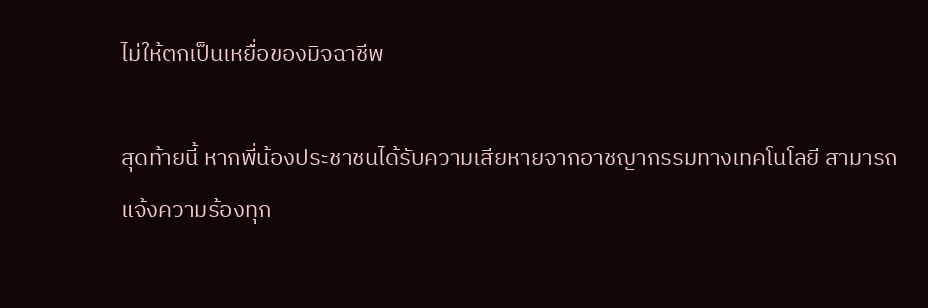ไม่ให้ตกเป็นเหยื่อของมิจฉาชีพ

สุดท้ายนี้ หากพี่น้องประชาชนได้รับความเสียหายจากอาชญากรรมทางเทคโนโลยี สามารถแจ้งความร้องทุก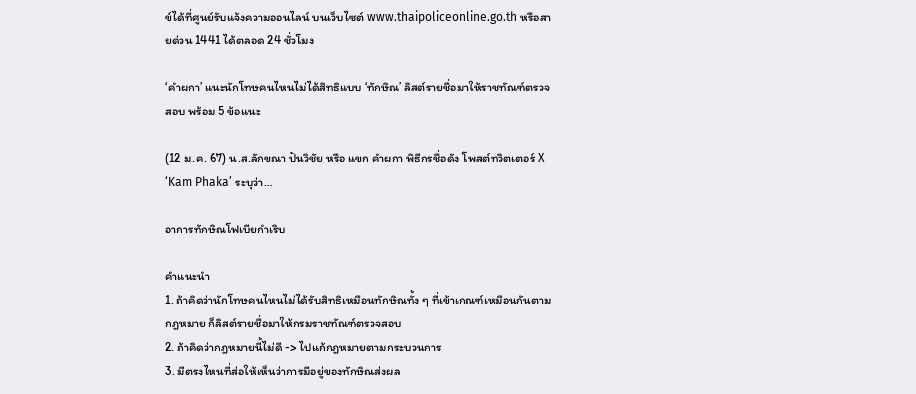ข์ได้ที่ศูนย์รับแจ้งความออนไลน์ บนเว็บไซต์ www.thaipoliceonline.go.th หรือสายด่วน 1441 ได้ตลอด 24 ชั่วโมง

‘คำผกา’ แนะนักโทษคนไหนไม่ได้สิทธิแบบ ‘ทักษิณ’ ลิสต์รายชื่อมาให้ราชทัณฑ์ตรวจสอบ พร้อม 5 ข้อแนะ

(12 ม.ค. 67) น.ส.ลักขณา ปันวิชัย หรือ แขก คำผกา พิธีกรชื่อดัง โพสต์ทวิตเตอร์ X ‘Kam Phaka’ ระบุว่า…

อาการทักษิณโฟเบียกำเริบ

คำแนะนำ
1. ถ้าคิดว่านักโทษคนไหนไม่ได้รับสิทธิเหมือนทักษิณทั้ง ๆ ที่เข้าเกณฑ์เหมือนกันตามกฎหมาย ก็ลิสต์รายชื่อมาให้กรมราชทัณฑ์ตรวจสอบ
2. ถ้าคิดว่ากฎหมายนี้ไม่ดี -> ไปแก้กฎหมายตามกระบวนการ
3. มีตรงไหนที่ส่อให้เห็นว่าการมีอยู่ของทักษิณส่งผล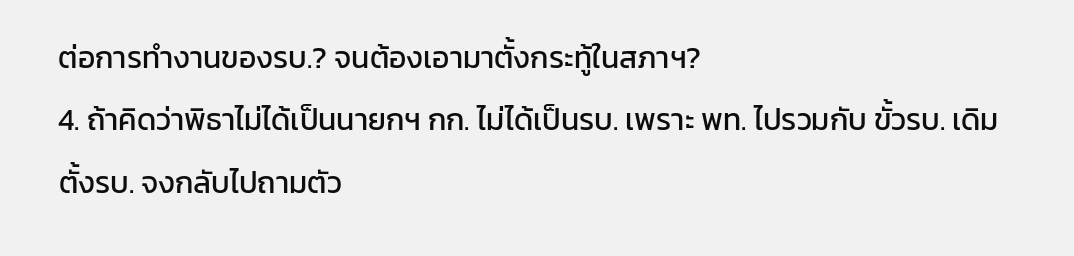ต่อการทำงานของรบ.? จนต้องเอามาตั้งกระทู้ในสภาฯ?
4. ถ้าคิดว่าพิธาไม่ได้เป็นนายกฯ กก. ไม่ได้เป็นรบ. เพราะ พท. ไปรวมกับ ขั้วรบ. เดิม ตั้งรบ. จงกลับไปถามตัว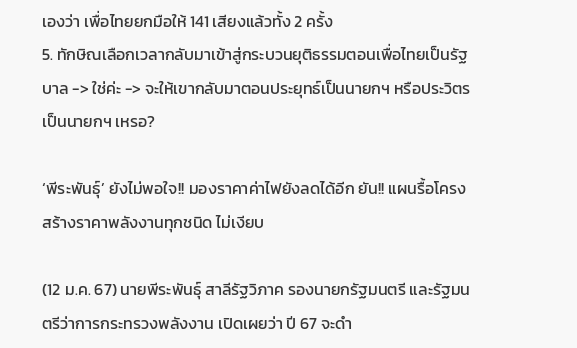เองว่า เพื่อไทยยกมือให้ 141 เสียงแล้วทั้ง 2 ครั้ง
5. ทักษิณเลือกเวลากลับมาเข้าสู่กระบวนยุติธรรมตอนเพื่อไทยเป็นรัฐบาล -> ใช่ค่ะ -> จะให้เขากลับมาตอนประยุทธ์เป็นนายกฯ หรือประวิตรเป็นนายกฯ เหรอ?

‘พีระพันธุ์’ ยังไม่พอใจ!! มองราคาค่าไฟยังลดได้อีก ยัน!! แผนรื้อโครงสร้างราคาพลังงานทุกชนิด ไม่เงียบ

(12 ม.ค. 67) นายพีระพันธุ์ สาลีรัฐวิภาค รองนายกรัฐมนตรี และรัฐมนตรีว่าการกระทรวงพลังงาน เปิดเผยว่า ปี 67 จะดำ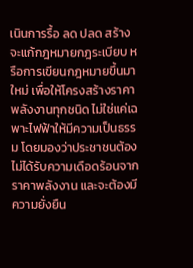เนินการรื้อ ลด ปลด สร้าง จะแก้กฎหมายกฎระเบียบ หรือการเขียนกฎหมายขึ้นมาใหม่ เพื่อให้โครงสร้างราคาพลังงานทุกชนิด ไม่ใช่แค่เฉพาะไฟฟ้าให้มีความเป็นธรรม โดยมองว่าประชาชนต้องไม่ได้รับความเดือดร้อนจากราคาพลังงาน และจะต้องมีความยั่งยืน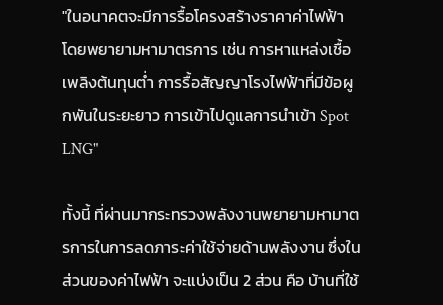"ในอนาคตจะมีการรื้อโครงสร้างราคาค่าไฟฟ้า โดยพยายามหามาตรการ เช่น การหาแหล่งเชื้อเพลิงต้นทุนต่ำ การรื้อสัญญาโรงไฟฟ้าที่มีข้อผูกพันในระยะยาว การเข้าไปดูแลการนำเข้า Spot LNG"

ทั้งนี้ ที่ผ่านมากระทรวงพลังงานพยายามหามาตรการในการลดภาระค่าใช้จ่ายด้านพลังงาน ซึ่งในส่วนของค่าไฟฟ้า จะแบ่งเป็น 2 ส่วน คือ บ้านที่ใช้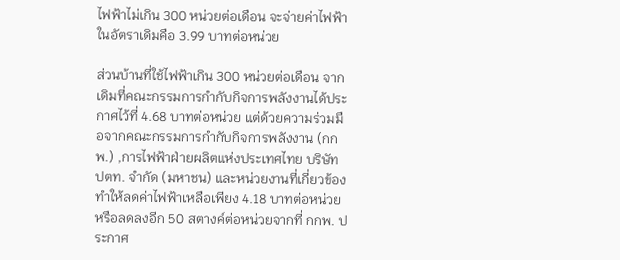ไฟฟ้าไม่เกิน 300 หน่วยต่อเดือน จะจ่ายค่าไฟฟ้าในอัตราเดิมคือ 3.99 บาทต่อหน่วย

ส่วนบ้านที่ใช้ไฟฟ้าเกิน 300 หน่วยต่อเดือน จากเดิมที่คณะกรรมการกำกับกิจการพลังงานได้ประกาศไว้ที่ 4.68 บาทต่อหน่วย แต่ด้วยความร่วมมือจากคณะกรรมการกำกับกิจการพลังงาน (กกพ.) ,การไฟฟ้าฝ่ายผลิตแห่งประเทศไทย บริษัท ปตท. จำกัด (มหาชน) และหน่วยงานที่เกี่ยวข้อง ทำให้ลดค่าไฟฟ้าเหลือเพียง 4.18 บาทต่อหน่วย หรือลดลงอีก 50 สตางค์ต่อหน่วยจากที่ กกพ. ประกาศ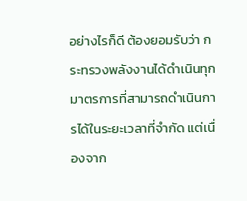อย่างไรก็ดี ต้องยอมรับว่า กระทรวงพลังงานได้ดำเนินทุกมาตรการที่สามารถดำเนินการได้ในระยะเวลาที่จำกัด แต่เนื่องจาก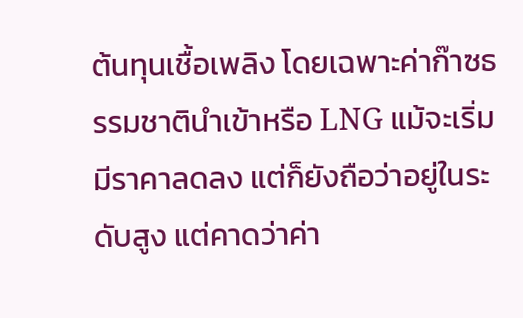ต้นทุนเชื้อเพลิง โดยเฉพาะค่าก๊าซธรรมชาตินำเข้าหรือ LNG แม้จะเริ่มมีราคาลดลง แต่ก็ยังถือว่าอยู่ในระดับสูง แต่คาดว่าค่า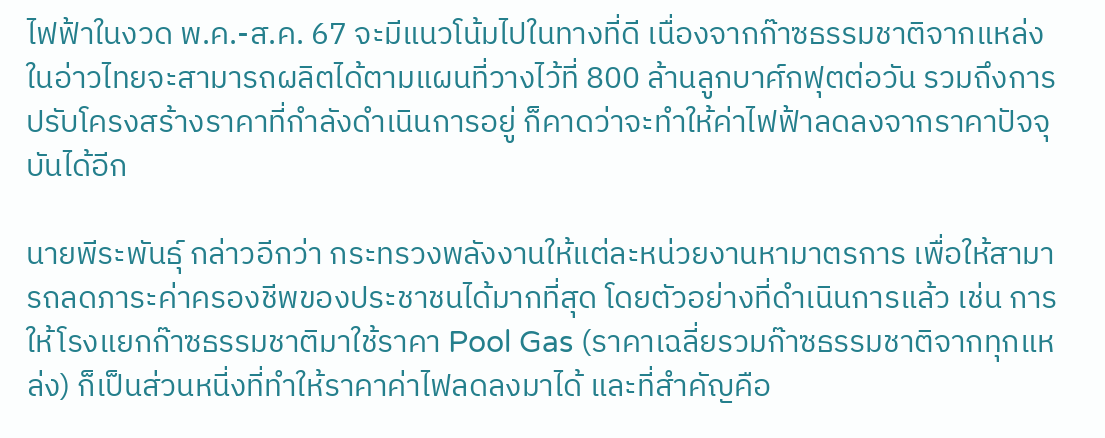ไฟฟ้าในงวด พ.ค.-ส.ค. 67 จะมีแนวโน้มไปในทางที่ดี เนื่องจากก๊าซธรรมชาติจากแหล่งในอ่าวไทยจะสามารถผลิตได้ตามแผนที่วางไว้ที่ 800 ล้านลูกบาศ์กฟุตต่อวัน รวมถึงการปรับโครงสร้างราคาที่กำลังดำเนินการอยู่ ก็คาดว่าจะทำให้ค่าไฟฟ้าลดลงจากราคาปัจจุบันได้อีก

นายพีระพันธุ์ กล่าวอีกว่า กระทรวงพลังงานให้แต่ละหน่วยงานหามาตรการ เพื่อให้สามารถลดภาระค่าครองชีพของประชาชนได้มากที่สุด โดยตัวอย่างที่ดำเนินการแล้ว เช่น การให้โรงแยกก๊าซธรรมชาติมาใช้ราคา Pool Gas (ราคาเฉลี่ยรวมก๊าซธรรมชาติจากทุกแหล่ง) ก็เป็นส่วนหนี่งที่ทำให้ราคาค่าไฟลดลงมาได้ และที่สำคัญคือ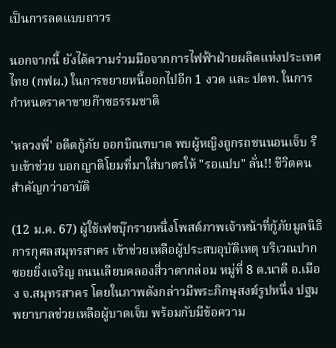เป็นการลดแบบถาวร

นอกจากนี้ ยังได้ความร่วมมือจากการไฟฟ้าฝ่ายผลิตแห่งประเทศไทย (กฟผ.) ในการขยายหนี้ออกไปอีก 1 งวด และ ปตท. ในการกำหนดราคาขายก๊าซธรรมชาติ

'หลวงพี่' อดีตกู้ภัย ออกบิณฑบาต พบผู้หญิงถูกรถชนนอนเจ็บ รีบเข้าช่วย บอกญาติโยมที่มาใส่บาตรให้ "รอแปบ" ลั่น!! ชีวิตคนสำคัญกว่าอาบัติ

(12 ม.ค. 67) ผู้ใช้เฟซบุ๊กรายหนึ่งโพสต์ภาพเจ้าหน้าที่กู้ภัยมูลนิธิการกุศลสมุทรสาคร เข้าช่วยเหลือผู้ประสบอุบัติเหตุ บริเวณปากซอยยิ่งเจริญ ถนนเลียบคลองสี่วาตากล่อม หมู่ที่ 8 ต.นาดี อ.เมือง จ.สมุทรสาคร โดยในภาพดังกล่าวมีพระภิกษุสงฆ์รูปหนึ่ง ปฐมพยาบาลช่วยเหลือผู้บาดเจ็บ พร้อมกับมีข้อความ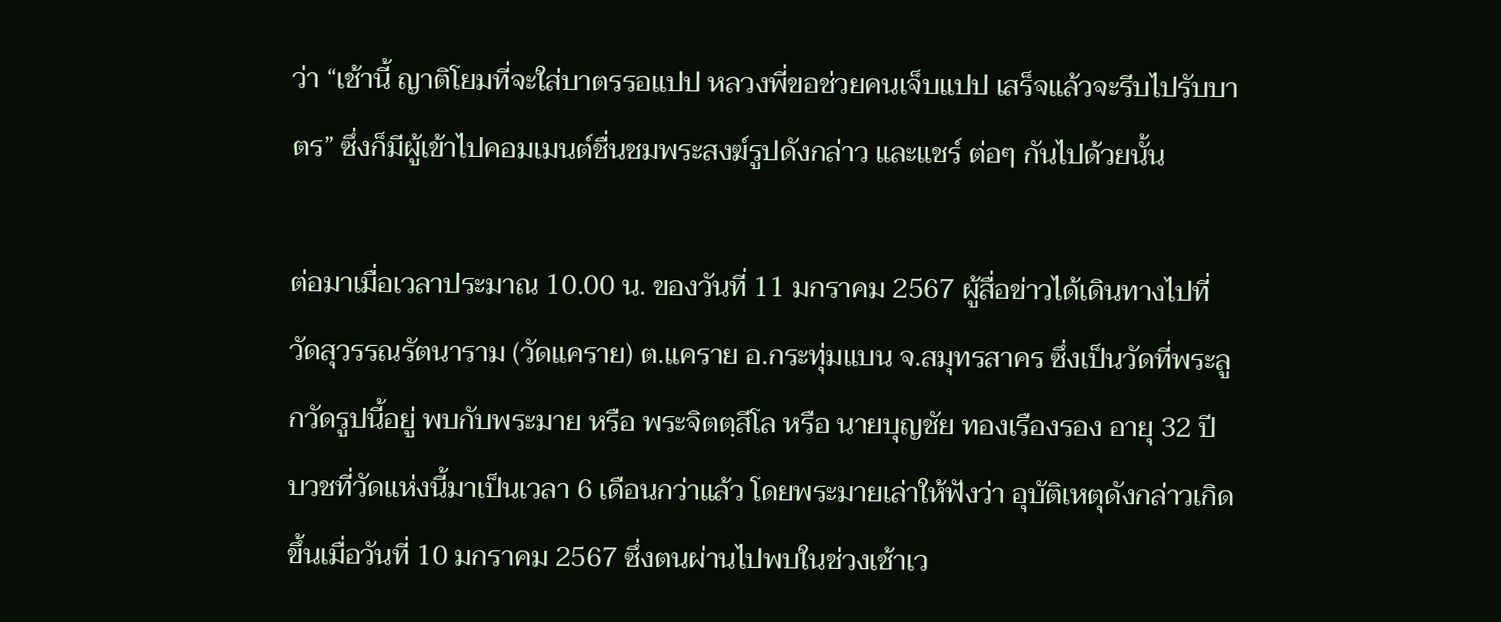ว่า “เช้านี้ ญาติโยมที่จะใส่บาตรรอแปป หลวงพี่ขอช่วยคนเจ็บแปป เสร็จแล้วจะรีบไปรับบาตร” ซึ่งก็มีผู้เข้าไปคอมเมนต์ชื่นชมพระสงฆ์รูปดังกล่าว และแชร์ ต่อๆ กันไปด้วยนั้น

ต่อมาเมื่อเวลาประมาณ 10.00 น. ของวันที่ 11 มกราคม 2567 ผู้สื่อข่าวได้เดินทางไปที่วัดสุวรรณรัตนาราม (วัดแคราย) ต.แคราย อ.กระทุ่มแบน จ.สมุทรสาคร ซึ่งเป็นวัดที่พระลูกวัดรูปนี้อยู่ พบกับพระมาย หรือ พระจิตตฺสีโล หรือ นายบุญชัย ทองเรืองรอง อายุ 32 ปี บวชที่วัดแห่งนี้มาเป็นเวลา 6 เดือนกว่าแล้ว โดยพระมายเล่าให้ฟังว่า อุบัติเหตุดังกล่าวเกิดขึ้นเมื่อวันที่ 10 มกราคม 2567 ซึ่งตนผ่านไปพบในช่วงเช้าเว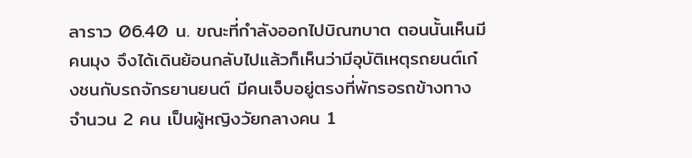ลาราว 06.40 น. ขณะที่กำลังออกไปบิณฑบาต ตอนนั้นเห็นมีคนมุง จึงได้เดินย้อนกลับไปแล้วก็เห็นว่ามีอุบัติเหตุรถยนต์เก๋งชนกับรถจักรยานยนต์ มีคนเจ็บอยู่ตรงที่พักรอรถข้างทางจำนวน 2 คน เป็นผู้หญิงวัยกลางคน 1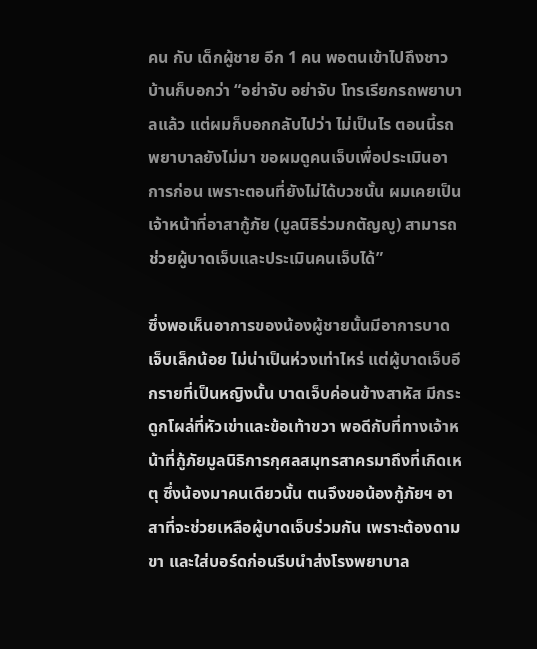คน กับ เด็กผู้ชาย อีก 1 คน พอตนเข้าไปถึงชาวบ้านก็บอกว่า “อย่าจับ อย่าจับ โทรเรียกรถพยาบาลแล้ว แต่ผมก็บอกกลับไปว่า ไม่เป็นไร ตอนนี้รถพยาบาลยังไม่มา ขอผมดูคนเจ็บเพื่อประเมินอาการก่อน เพราะตอนที่ยังไม่ได้บวชนั้น ผมเคยเป็นเจ้าหน้าที่อาสากู้ภัย (มูลนิธิร่วมกตัญญู) สามารถช่วยผู้บาดเจ็บและประเมินคนเจ็บได้”

ซึ่งพอเห็นอาการของน้องผู้ชายนั้นมีอาการบาดเจ็บเล็กน้อย ไม่น่าเป็นห่วงเท่าไหร่ แต่ผู้บาดเจ็บอีกรายที่เป็นหญิงนั้น บาดเจ็บค่อนข้างสาหัส มีกระดูกโผล่ที่หัวเข่าและข้อเท้าขวา พอดีกับที่ทางเจ้าหน้าที่กู้ภัยมูลนิธิการกุศลสมุทรสาครมาถึงที่เกิดเหตุ ซึ่งน้องมาคนเดียวนั้น ตนจึงขอน้องกู้ภัยฯ อาสาที่จะช่วยเหลือผู้บาดเจ็บร่วมกัน เพราะต้องดามขา และใส่บอร์ดก่อนรีบนำส่งโรงพยาบาล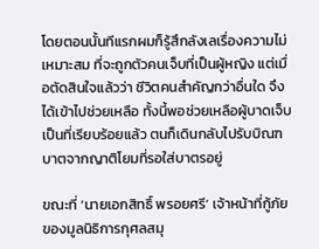โดยตอนนั้นทีแรกผมก็รู้สึกลังเลเรื่องความไม่เหมาะสม ที่จะถูกตัวคนเจ็บที่เป็นผู้หญิง แต่เมื่อตัดสินใจแล้วว่า ชีวิตคนสำคัญกว่าอื่นใด จึงได้เข้าไปช่วยเหลือ ทั้งนี้พอช่วยเหลือผู้บาดเจ็บเป็นที่เรียบร้อยแล้ว ตนก็เดินกลับไปรับบิณฑบาตจากญาติโยมที่รอใส่บาตรอยู่

ขณะที่ ‘นายเอกสิทธิ์ พรอยศรี’ เจ้าหน้าที่กู้ภัยของมูลนิธิการกุศลสมุ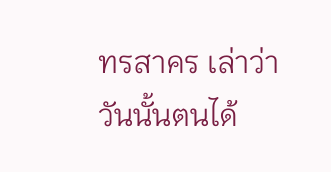ทรสาคร เล่าว่า วันนั้นตนได้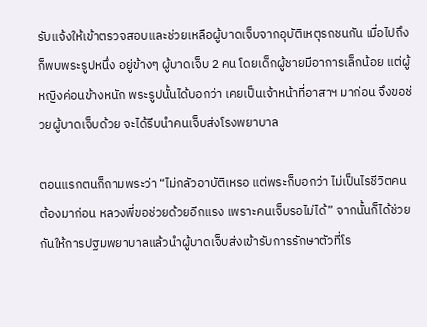รับแจ้งให้เข้าตรวจสอบและช่วยเหลือผู้บาดเจ็บจากอุบัติเหตุรถชนกัน เมื่อไปถึงก็พบพระรูปหนึ่ง อยู่ข้างๆ ผู้บาดเจ็บ 2 คน โดยเด็กผู้ชายมีอาการเล็กน้อย แต่ผู้หญิงค่อนข้างหนัก พระรูปนั้นได้บอกว่า เคยเป็นเจ้าหน้าที่อาสาฯ มาก่อน จึงขอช่วยผู้บาดเจ็บด้วย จะได้รีบนำคนเจ็บส่งโรงพยาบาล

ตอนแรกตนก็ถามพระว่า “ไม่กลัวอาบัติเหรอ แต่พระก็บอกว่า ไม่เป็นไรชีวิตคนต้องมาก่อน หลวงพี่ขอช่วยด้วยอีกแรง เพราะคนเจ็บรอไม่ได้” จากนั้นก็ได้ช่วยกันให้การปฐมพยาบาลแล้วนำผู้บาดเจ็บส่งเข้ารับการรักษาตัวที่โร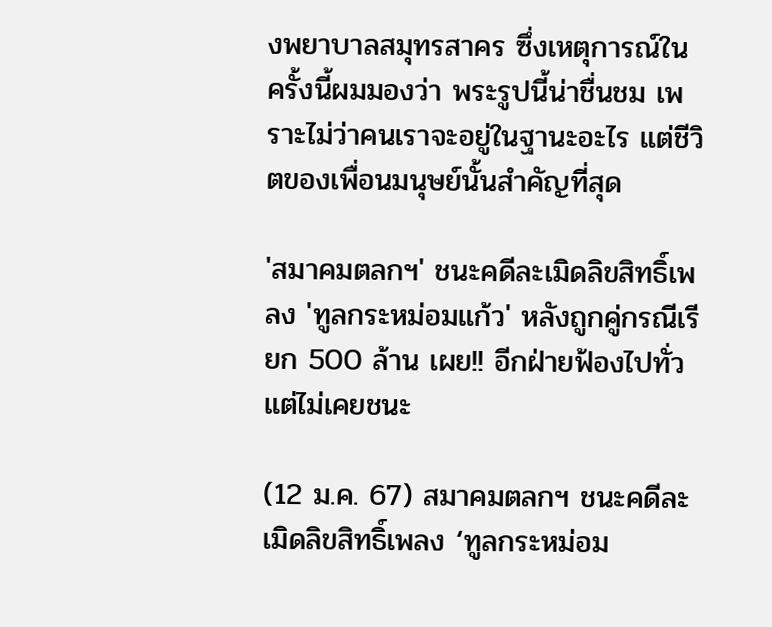งพยาบาลสมุทรสาคร ซึ่งเหตุการณ์ในครั้งนี้ผมมองว่า พระรูปนี้น่าชื่นชม เพราะไม่ว่าคนเราจะอยู่ในฐานะอะไร แต่ชีวิตของเพื่อนมนุษย์นั้นสำคัญที่สุด

'สมาคมตลกฯ' ชนะคดีละเมิดลิขสิทธิ์เพลง 'ทูลกระหม่อมแก้ว' หลังถูกคู่กรณีเรียก 500 ล้าน เผย!! อีกฝ่ายฟ้องไปทั่วแต่ไม่เคยชนะ

(12 ม.ค. 67) สมาคมตลกฯ ชนะคดีละเมิดลิขสิทธิ์เพลง ‘ทูลกระหม่อม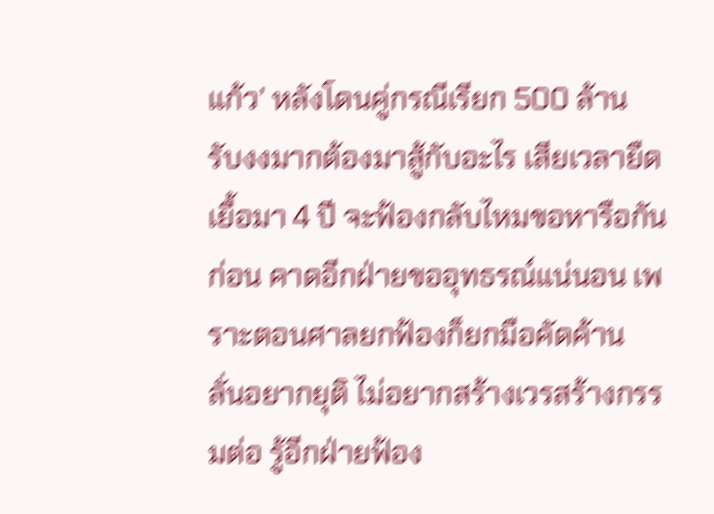แก้ว’ หลังโดนคู่กรณีเรียก 500 ล้าน รับงงมากต้องมาสู้กับอะไร เสียเวลายืดเยื้อมา 4 ปี จะฟ้องกลับไหมขอหารือกันก่อน คาดอีกฝ่ายขออุทธรณ์แน่นอน เพราะตอนศาลยกฟ้องก็ยกมือคัดค้าน ลั่นอยากยุติ ไม่อยากสร้างเวรสร้างกรรมต่อ รู้อีกฝ่ายฟ้อง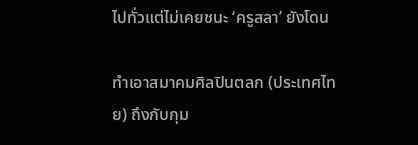ไปทั่วแต่ไม่เคยชนะ ‘ครูสลา’ ยังโดน

ทำเอาสมาคมศิลปินตลก (ประเทศไทย) ถึงกับกุม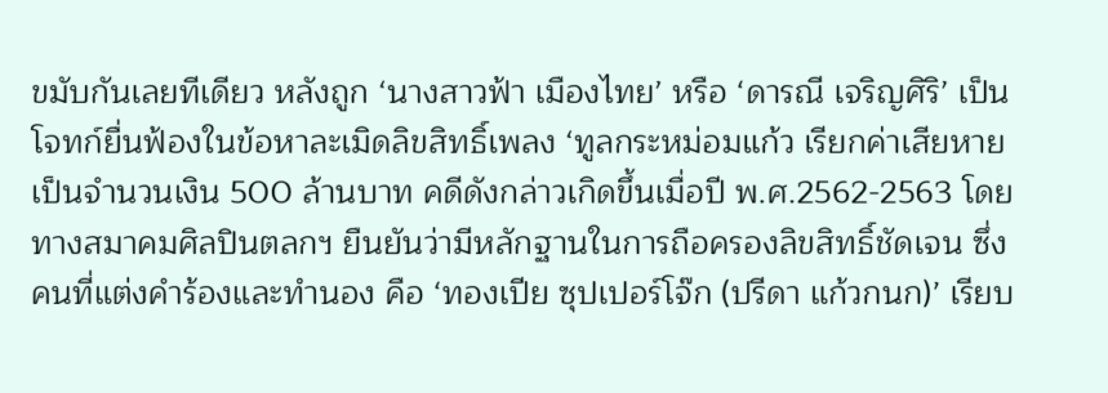ขมับกันเลยทีเดียว หลังถูก ‘นางสาวฟ้า เมืองไทย’ หรือ ‘ดารณี เจริญศิริ’ เป็นโจทก์ยื่นฟ้องในข้อหาละเมิดลิขสิทธิ์เพลง ‘ทูลกระหม่อมแก้ว เรียกค่าเสียหายเป็นจำนวนเงิน 500 ล้านบาท คดีดังกล่าวเกิดขึ้นเมื่อปี พ.ศ.2562-2563 โดยทางสมาคมศิลปินตลกฯ ยืนยันว่ามีหลักฐานในการถือครองลิขสิทธิ์ชัดเจน ซึ่งคนที่แต่งคำร้องและทำนอง คือ ‘ทองเปีย ซุปเปอร์โจ๊ก (ปรีดา แก้วกนก)’ เรียบ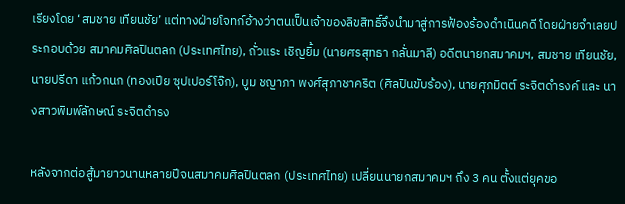เรียงโดย ‘สมชาย เทียนชัย’ แต่ทางฝ่ายโจทก์อ้างว่าตนเป็นเจ้าของลิขสิทธิ์จึงนำมาสู่การฟ้องร้องดำเนินคดี โดยฝ่ายจำเลยประกอบด้วย สมาคมศิลปินตลก (ประเทศไทย), ถั่วแระ เชิญยิ้ม (นายศรสุทธา กลั่นมาลี) อดีตนายกสมาคมฯ, สมชาย เทียนชัย, นายปรีดา แก้วกนก (ทองเปีย ซุปเปอร์โจ๊ก), บูม ชญาภา พงศ์สุภาชาคริต (ศิลปินขับร้อง), นายศุภมิตต์ ระจิตดำรงค์ และ นางสาวพิมพ์ลักษณ์ ระจิตดำรง

หลังจากต่อสู้มายาวนานหลายปีจนสมาคมศิลปินตลก (ประเทศไทย) เปลี่ยนนายกสมาคมฯ ถึง 3 คน ตั้งแต่ยุคขอ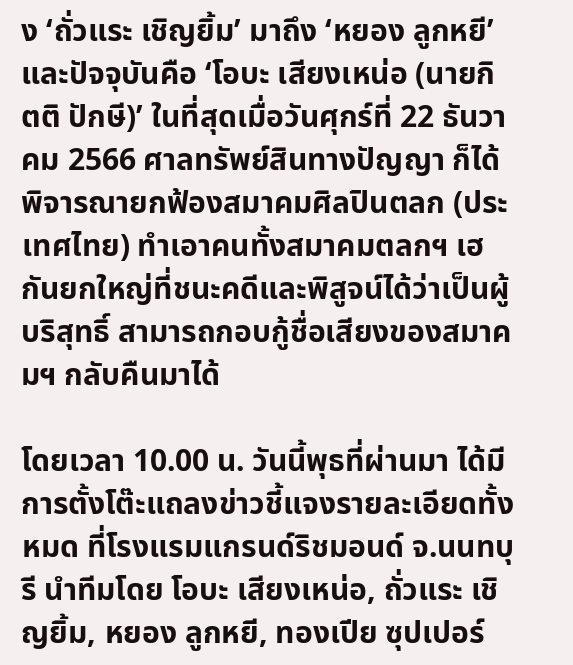ง ‘ถั่วแระ เชิญยิ้ม’ มาถึง ‘หยอง ลูกหยี’ และปัจจุบันคือ ‘โอบะ เสียงเหน่อ (นายกิตติ ปักษี)’ ในที่สุดเมื่อวันศุกร์ที่ 22 ธันวาคม 2566 ศาลทรัพย์สินทางปัญญา ก็ได้พิจารณายกฟ้องสมาคมศิลปินตลก (ประเทศไทย) ทำเอาคนทั้งสมาคมตลกฯ เฮกันยกใหญ่ที่ชนะคดีและพิสูจน์ได้ว่าเป็นผู้บริสุทธิ์ สามารถกอบกู้ชื่อเสียงของสมาคมฯ กลับคืนมาได้

โดยเวลา 10.00 น. วันนี้พุธที่ผ่านมา ได้มีการตั้งโต๊ะแถลงข่าวชี้แจงรายละเอียดทั้งหมด ที่โรงแรมแกรนด์ริชมอนด์ จ.นนทบุรี นำทีมโดย โอบะ เสียงเหน่อ, ถั่วแระ เชิญยิ้ม, หยอง ลูกหยี, ทองเปีย ซุปเปอร์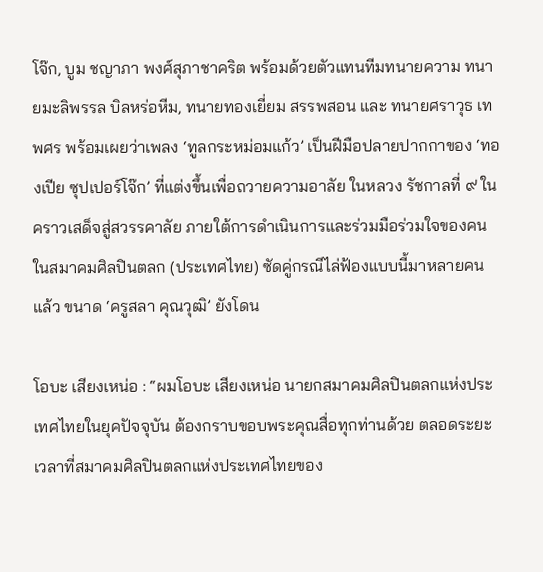โจ๊ก, บูม ชญาภา พงศ์สุภาชาคริต พร้อมด้วยตัวแทนทีมทนายความ ทนายมะลิพรรล บิลหร่อหีม, ทนายทองเยี่ยม สรรพสอน และ ทนายศราวุธ เทพศร พร้อมเผยว่าเพลง ‘ทูลกระหม่อมแก้ว’ เป็นฝีมือปลายปากกาของ ‘ทองเปีย ซุปเปอร์โจ๊ก’ ที่แต่งขึ้นเพื่อถวายความอาลัย ในหลวง รัชกาลที่ ๙ ในคราวเสด็จสู่สวรรคาลัย ภายใต้การดำเนินการและร่วมมือร่วมใจของคนในสมาคมศิลปินตลก (ประเทศไทย) ซัดคู่กรณีไล่ฟ้องแบบนี้มาหลายคนแล้ว ขนาด ‘ครูสลา คุณวุฒิ’ ยังโดน

โอบะ เสียงเหน่อ : “ผมโอบะ เสียงเหน่อ นายกสมาคมศิลปินตลกแห่งประเทศไทยในยุคปัจจุบัน ต้องกราบขอบพระคุณสื่อทุกท่านด้วย ตลอดระยะเวลาที่สมาคมศิลปินตลกแห่งประเทศไทยของ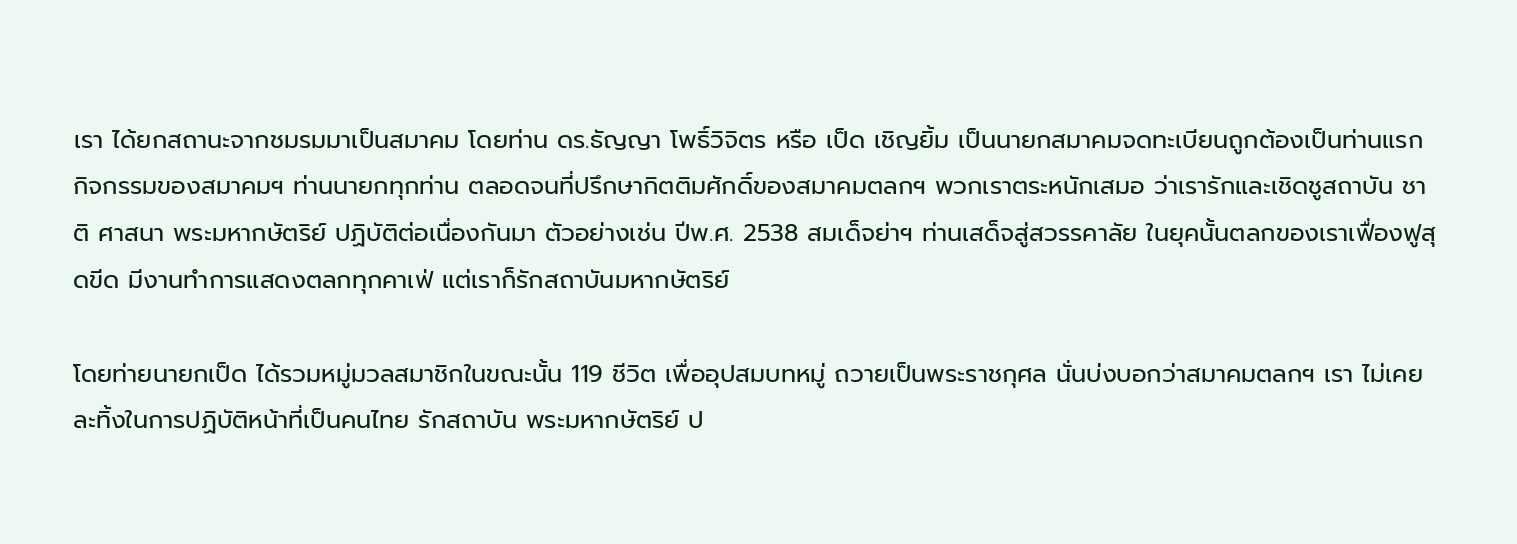เรา ได้ยกสถานะจากชมรมมาเป็นสมาคม โดยท่าน ดร.ธัญญา โพธิ์วิจิตร หรือ เป็ด เชิญยิ้ม เป็นนายกสมาคมจดทะเบียนถูกต้องเป็นท่านแรก กิจกรรมของสมาคมฯ ท่านนายกทุกท่าน ตลอดจนที่ปรึกษากิตติมศักดิ์ของสมาคมตลกฯ พวกเราตระหนักเสมอ ว่าเรารักและเชิดชูสถาบัน ชาติ ศาสนา พระมหากษัตริย์ ปฏิบัติต่อเนื่องกันมา ตัวอย่างเช่น ปีพ.ศ. 2538 สมเด็จย่าฯ ท่านเสด็จสู่สวรรคาลัย ในยุคนั้นตลกของเราเฟื่องฟูสุดขีด มีงานทำการแสดงตลกทุกคาเฟ่ แต่เราก็รักสถาบันมหากษัตริย์

โดยท่ายนายกเป็ด ได้รวมหมู่มวลสมาชิกในขณะนั้น 119 ชีวิต เพื่ออุปสมบทหมู่ ถวายเป็นพระราชกุศล นั่นบ่งบอกว่าสมาคมตลกฯ เรา ไม่เคยละทิ้งในการปฏิบัติหน้าที่เป็นคนไทย รักสถาบัน พระมหากษัตริย์ ป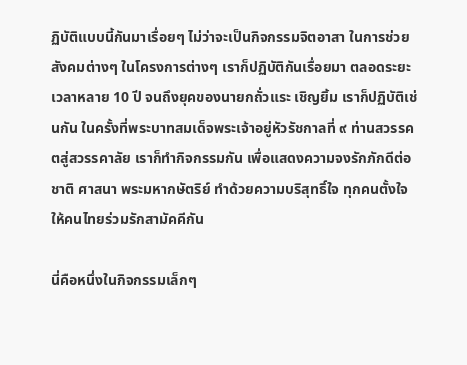ฏิบัติแบบนี้กันมาเรื่อยๆ ไม่ว่าจะเป็นกิจกรรมจิตอาสา ในการช่วยสังคมต่างๆ ในโครงการต่างๆ เราก็ปฏิบัติกันเรื่อยมา ตลอดระยะเวลาหลาย 10 ปี จนถึงยุคของนายกถั่วแระ เชิญยิ้ม เราก็ปฏิบัติเช่นกัน ในครั้งที่พระบาทสมเด็จพระเจ้าอยู่หัวรัชกาลที่ ๙ ท่านสวรรคตสู่สวรรคาลัย เราก็ทำกิจกรรมกัน เพื่อแสดงความจงรักภักดีต่อชาติ ศาสนา พระมหากษัตริย์ ทำด้วยความบริสุทธิ์ใจ ทุกคนตั้งใจให้คนไทยร่วมรักสามัคคีกัน

นี่คือหนึ่งในกิจกรรมเล็กๆ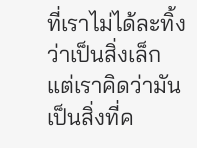ที่เราไม่ได้ละทิ้งว่าเป็นสิ่งเล็ก แต่เราคิดว่ามันเป็นสิ่งที่ค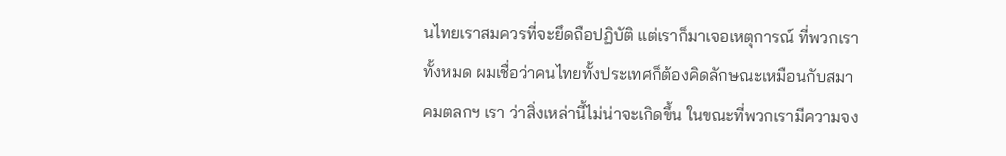นไทยเราสมควรที่จะยึดถือปฏิบัติ แต่เราก็มาเจอเหตุการณ์ ที่พวกเราทั้งหมด ผมเชื่อว่าคนไทยทั้งประเทศก็ต้องคิดลักษณะเหมือนกับสมาคมตลกฯ เรา ว่าสิ่งเหล่านี้ไม่น่าจะเกิดขึ้น ในขณะที่พวกเรามีความจง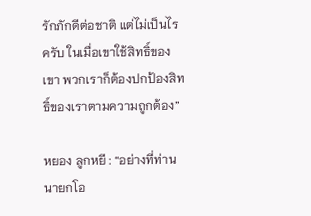รักภักดีต่อชาติ แต่ไม่เป็นไรครับ ในเมื่อเขาใช้สิทธิ์ของเขา พวกเราก็ต้องปกป้องสิทธิ์ของเราตามความถูกต้อง”

หยอง ลูกหยี : “อย่างที่ท่านนายกโอ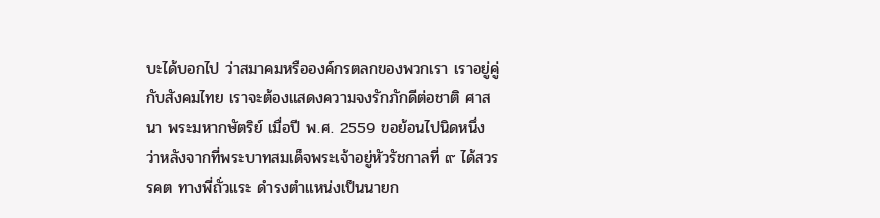บะได้บอกไป ว่าสมาคมหรือองค์กรตลกของพวกเรา เราอยู่คู่กับสังคมไทย เราจะต้องแสดงความจงรักภักดีต่อชาติ ศาสนา พระมหากษัตริย์ เมื่อปี พ.ศ. 2559 ขอย้อนไปนิดหนึ่ง ว่าหลังจากที่พระบาทสมเด็จพระเจ้าอยู่หัวรัชกาลที่ ๙ ได้สวรรคต ทางพี่ถั่วแระ ดำรงตำแหน่งเป็นนายก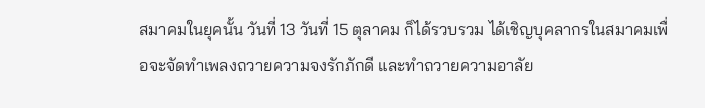สมาคมในยุคนั้น วันที่ 13 วันที่ 15 ตุลาคม ก็ได้รวบรวม ได้เชิญบุคลากรในสมาคมเพื่อจะจัดทำเพลงถวายความจงรักภักดี และทำถวายความอาลัย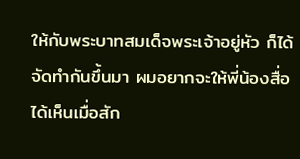ให้กับพระบาทสมเด็จพระเจ้าอยู่หัว ก็ได้จัดทำกันขึ้นมา ผมอยากจะให้พี่น้องสื่อได้เห็นเมื่อสัก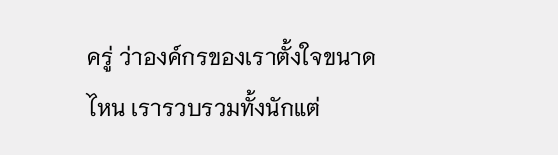ครู่ ว่าองค์กรของเราตั้งใจขนาดไหน เรารวบรวมทั้งนักแต่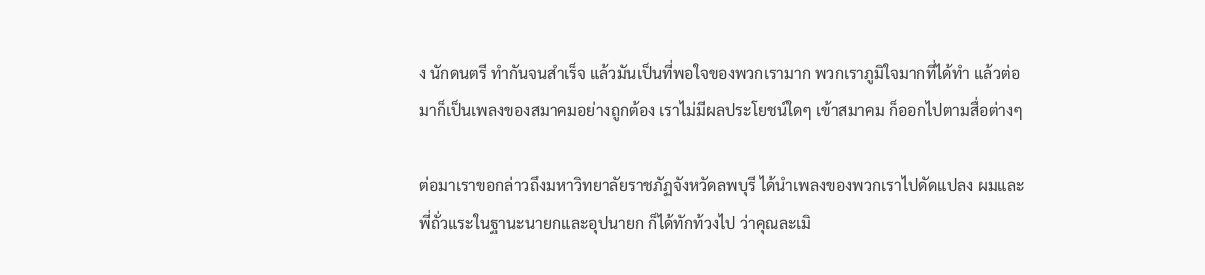ง นักดนตรี ทำกันจนสำเร็จ แล้วมันเป็นที่พอใจของพวกเรามาก พวกเราภูมิใจมากที่ได้ทำ แล้วต่อมาก็เป็นเพลงของสมาคมอย่างถูกต้อง เราไม่มีผลประโยชน์ใดๆ เข้าสมาคม ก็ออกไปตามสื่อต่างๆ

ต่อมาเราขอกล่าวถึงมหาวิทยาลัยราชภัฏจังหวัดลพบุรี ได้นำเพลงของพวกเราไปดัดแปลง ผมและพี่ถั่วแระในฐานะนายกและอุปนายก ก็ได้ทักท้วงไป ว่าคุณละเมิ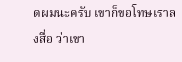ดผมนะครับ เขาก็ขอโทษเราลงสื่อ ว่าเขา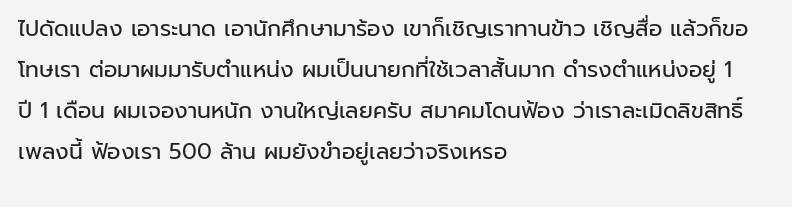ไปดัดแปลง เอาระนาด เอานักศึกษามาร้อง เขาก็เชิญเราทานข้าว เชิญสื่อ แล้วก็ขอโทษเรา ต่อมาผมมารับตำแหน่ง ผมเป็นนายกที่ใช้เวลาสั้นมาก ดำรงตำแหน่งอยู่ 1 ปี 1 เดือน ผมเจองานหนัก งานใหญ่เลยครับ สมาคมโดนฟ้อง ว่าเราละเมิดลิขสิทธิ์เพลงนี้ ฟ้องเรา 500 ล้าน ผมยังขำอยู่เลยว่าจริงเหรอ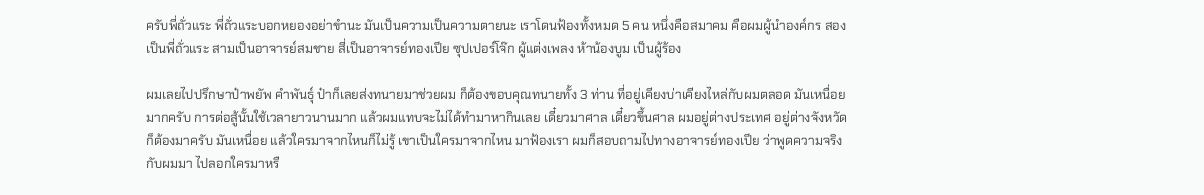ครับพี่ถั่วแระ พี่ถั่วแระบอกหยองอย่าขำนะ มันเป็นความเป็นความตายนะ เราโดนฟ้องทั้งหมด 5 คน หนึ่งคือสมาคม คือผมผู้นำองค์กร สองเป็นพี่ถั่วแระ สามเป็นอาจารย์สมชาย สี่เป็นอาจารย์ทองเปีย ซุปเปอร์โจ๊ก ผู้แต่งเพลง ห้าน้องบูม เป็นผู้ร้อง

ผมเลยไปปรึกษาป๋าพยัพ คำพันธุ์ ป๋าก็เลยส่งทนายมาช่วยผม ก็ต้องขอบคุณทนายทั้ง 3 ท่าน ที่อยู่เคียงบ่าเคียงไหล่กับผมตลอด มันเหนื่อยมากครับ การต่อสู้นั้นใช้เวลายาวนานมาก แล้วผมแทบจะไม่ได้ทำมาหากินเลย เดี๋ยวมาศาล เดี๋ยวขึ้นศาล ผมอยู่ต่างประเทศ อยู่ต่างจังหวัด ก็ต้องมาครับ มันเหนื่อย แล้วใครมาจากไหนก็ไม่รู้ เขาเป็นใครมาจากไหน มาฟ้องเรา ผมก็สอบถามไปทางอาจารย์ทองเปีย ว่าพูดความจริงกับผมมา ไปลอกใครมาหรื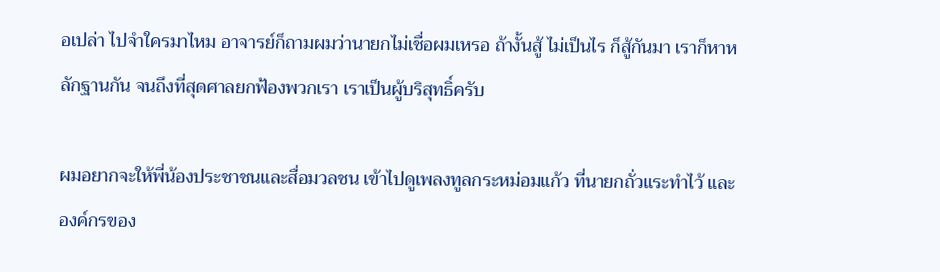อเปล่า ไปจำใครมาไหม อาจารย์ก็ถามผมว่านายกไม่เชื่อผมเหรอ ถ้างั้นสู้ ไม่เป็นไร ก็สู้กันมา เราก็หาหลักฐานกัน จนถึงที่สุดศาลยกฟ้องพวกเรา เราเป็นผู้บริสุทธิ์ครับ

ผมอยากจะให้พี่น้องประชาชนและสื่อมวลชน เข้าไปดูเพลงทูลกระหม่อมแก้ว ที่นายกถั่วแระทำไว้ และองค์กรของ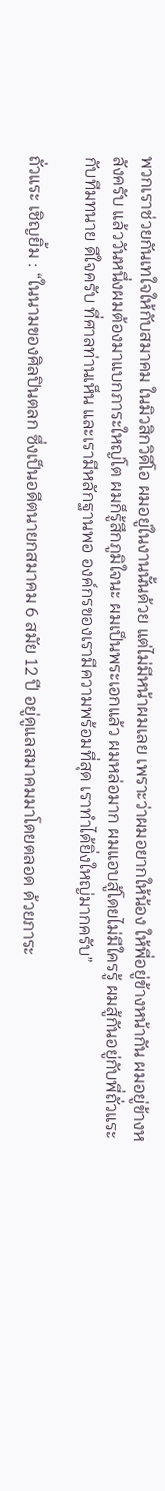พวกเราช่วยกันเทใจให้กับสมาคม ในมิวสิกวิดีโอ ผมอยู่ในงานนั้นด้วย แต่ไม่มีหน้าผมเลย เพราะว่าผมอยากให้น้อง ให้พี่อยู่ข้างหน้ากัน ผมอยู่ข้างหลังครับ แล้ววันหนึ่งผมต้องมาแบกภาระใหญ่โต ผมก็รู้สึกภูมิใจนะ ผมเป็นพระเอกแล้ว ผมหล่อมาก ผมแอบสู้โดยไม่มีใครรู้ ผมสู้กันอยู่กับพี่ถั่วแระกับทีมทนาย ดีใจครับ ที่ศาลท่านเห็น และเรามีหลักฐานพอ องค์กรของเรามีความพร้อมที่สุด เราทำได้ยิ่งใหญ่มากครับ”

ถั่วแระ เชิญยิ้ม : “ในนามของศิลปินตลก ซึ่งเป็นอดีตนายกสมาคม 6 สมัย 12 ปี อยู่ดูแลสมาคมมาโดยตลอด ด้วยภาระ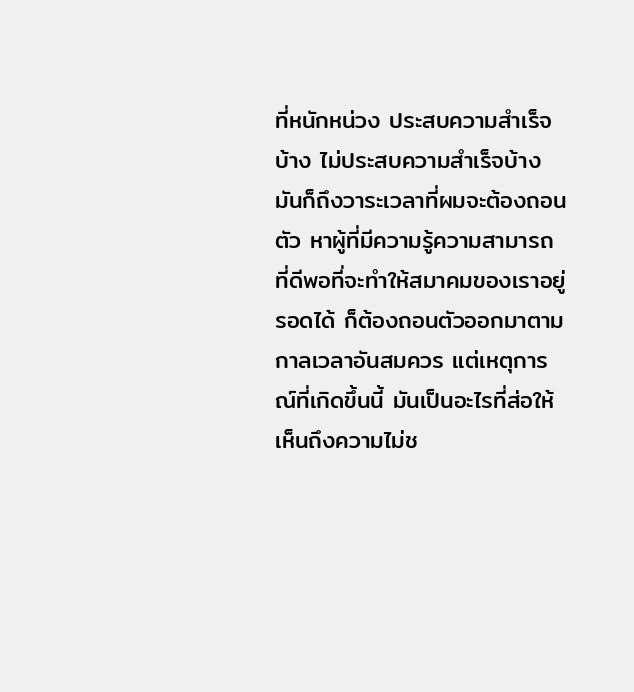ที่หนักหน่วง ประสบความสำเร็จบ้าง ไม่ประสบความสำเร็จบ้าง  มันก็ถึงวาระเวลาที่ผมจะต้องถอนตัว หาผู้ที่มีความรู้ความสามารถ ที่ดีพอที่จะทำให้สมาคมของเราอยู่รอดได้ ก็ต้องถอนตัวออกมาตามกาลเวลาอันสมควร แต่เหตุการณ์ที่เกิดขึ้นนี้ มันเป็นอะไรที่ส่อให้เห็นถึงความไม่ช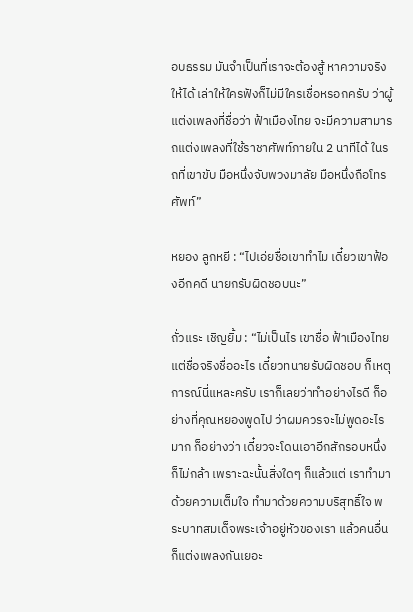อบธรรม มันจำเป็นที่เราจะต้องสู้ หาความจริงให้ได้ เล่าให้ใครฟังก็ไม่มีใครเชื่อหรอกครับ ว่าผู้แต่งเพลงที่ชื่อว่า ฟ้าเมืองไทย จะมีความสามารถแต่งเพลงที่ใช้ราชาศัพท์ภายใน 2 นาทีได้ ในรถที่เขาขับ มือหนึ่งจับพวงมาลัย มือหนึ่งถือโทรศัพท์”

หยอง ลูกหยี : “ไปเอ่ยชื่อเขาทำไม เดี๋ยวเขาฟ้องอีกคดี นายกรับผิดชอบนะ”

ถั่วแระ เชิญยิ้ม : “ไม่เป็นไร เขาชื่อ ฟ้าเมืองไทย แต่ชื่อจริงชื่ออะไร เดี๋ยวทนายรับผิดชอบ ก็เหตุการณ์นี่แหละครับ เราก็เลยว่าทำอย่างไรดี ก็อย่างที่คุณหยองพูดไป ว่าผมควรจะไม่พูดอะไรมาก ก็อย่างว่า เดี๋ยวจะโดนเอาอีกสักรอบหนึ่ง ก็ไม่กล้า เพราะฉะนั้นสิ่งใดๆ ก็แล้วแต่ เราทำมาด้วยความเต็มใจ ทำมาด้วยความบริสุทธิ์ใจ พระบาทสมเด็จพระเจ้าอยู่หัวของเรา แล้วคนอื่นก็แต่งเพลงกันเยอะ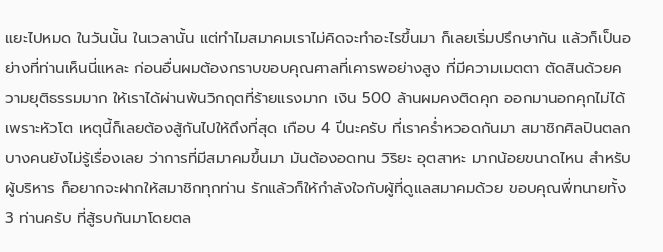แยะไปหมด ในวันนั้น ในเวลานั้น แต่ทำไมสมาคมเราไม่คิดจะทำอะไรขึ้นมา ก็เลยเริ่มปรึกษากัน แล้วก็เป็นอย่างที่ท่านเห็นนี่แหละ ก่อนอื่นผมต้องกราบขอบคุณศาลที่เคารพอย่างสูง ที่มีความเมตตา ตัดสินด้วยความยุติธรรมมาก ให้เราได้ผ่านพ้นวิกฤตที่ร้ายแรงมาก เงิน 500 ล้านผมคงติดคุก ออกมานอกคุกไม่ได้เพราะหัวโต เหตุนี้ก็เลยต้องสู้กันไปให้ถึงที่สุด เกือบ 4 ปีนะครับ ที่เราคร่ำหวอดกันมา สมาชิกศิลปินตลกบางคนยังไม่รู้เรื่องเลย ว่าการที่มีสมาคมขึ้นมา มันต้องอดทน วิริยะ อุตสาหะ มากน้อยขนาดไหน สำหรับผู้บริหาร ก็อยากจะฝากให้สมาชิกทุกท่าน รักแล้วก็ให้กำลังใจกับผู้ที่ดูแลสมาคมด้วย ขอบคุณพี่ทนายทั้ง 3 ท่านครับ ที่สู้รบกันมาโดยตล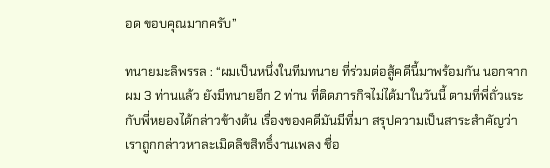อด ขอบคุณมากครับ”

ทนายมะลิพรรล : “ผมเป็นหนึ่งในทีมทนาย ที่ร่วมต่อสู้คดีนี้มาพร้อมกัน นอกจากผม 3 ท่านแล้ว ยังมีทนายอีก 2 ท่าน ที่ติดภารกิจไม่ได้มาในวันนี้ ตามที่พี่ถั่วแระกับพี่หยองได้กล่าวข้างต้น เรื่องของคดีมันมีที่มา สรุปความเป็นสาระสำคัญว่า เราถูกกล่าวหาละเมิดลิขสิทธิ์งานเพลง ชื่อ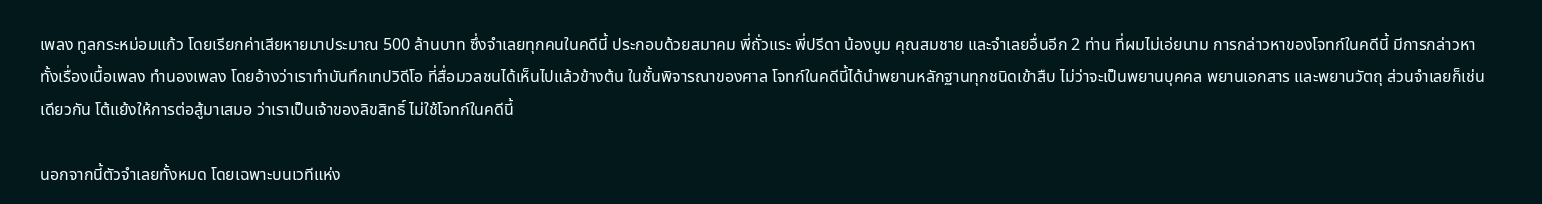เพลง ทูลกระหม่อมแก้ว โดยเรียกค่าเสียหายมาประมาณ 500 ล้านบาท ซึ่งจำเลยทุกคนในคดีนี้ ประกอบด้วยสมาคม พี่ถั่วแระ พี่ปรีดา น้องบูม คุณสมชาย และจำเลยอื่นอีก 2 ท่าน ที่ผมไม่เอ่ยนาม การกล่าวหาของโจทก์ในคดีนี้ มีการกล่าวหาทั้งเรื่องเนื้อเพลง ทำนองเพลง โดยอ้างว่าเราทำบันทึกเทปวิดีโอ ที่สื่อมวลชนได้เห็นไปแล้วข้างต้น ในชั้นพิจารณาของศาล โจทก์ในคดีนี้ได้นำพยานหลักฐานทุกชนิดเข้าสืบ ไม่ว่าจะเป็นพยานบุคคล พยานเอกสาร และพยานวัตถุ ส่วนจำเลยก็เช่นเดียวกัน โต้แย้งให้การต่อสู้มาเสมอ ว่าเราเป็นเจ้าของลิขสิทธิ์ ไม่ใช้โจทก์ในคดีนี้

นอกจากนี้ตัวจำเลยทั้งหมด โดยเฉพาะบนเวทีแห่ง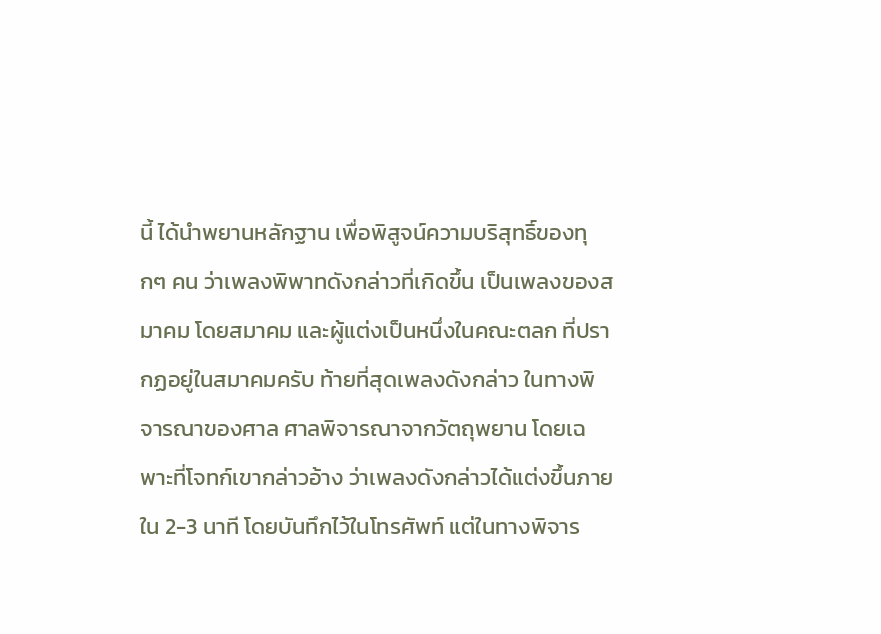นี้ ได้นำพยานหลักฐาน เพื่อพิสูจน์ความบริสุทธิ์ของทุกๆ คน ว่าเพลงพิพาทดังกล่าวที่เกิดขึ้น เป็นเพลงของสมาคม โดยสมาคม และผู้แต่งเป็นหนึ่งในคณะตลก ที่ปรากฏอยู่ในสมาคมครับ ท้ายที่สุดเพลงดังกล่าว ในทางพิจารณาของศาล ศาลพิจารณาจากวัตถุพยาน โดยเฉพาะที่โจทก์เขากล่าวอ้าง ว่าเพลงดังกล่าวได้แต่งขึ้นภายใน 2-3 นาที โดยบันทึกไว้ในโทรศัพท์ แต่ในทางพิจาร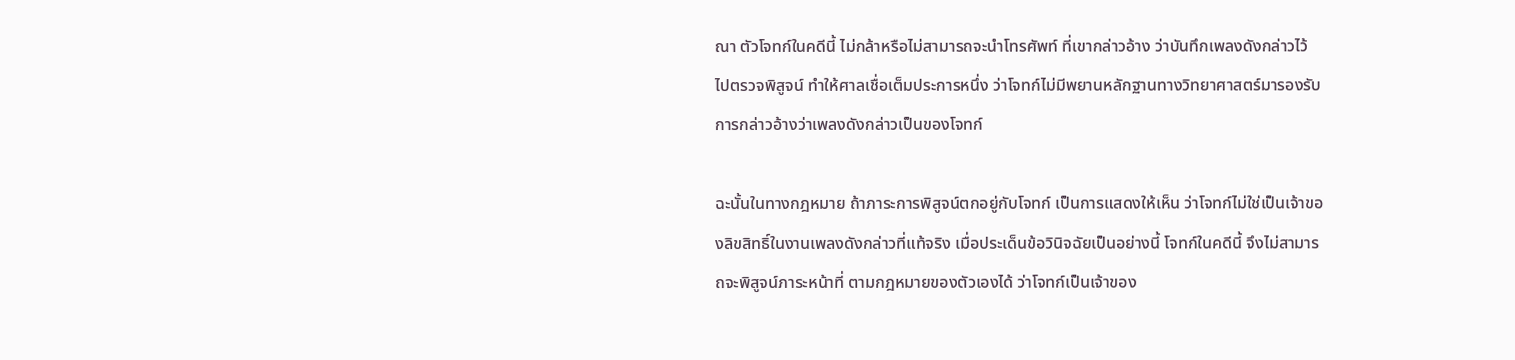ณา ตัวโจทก์ในคดีนี้ ไม่กล้าหรือไม่สามารถจะนำโทรศัพท์ ที่เขากล่าวอ้าง ว่าบันทึกเพลงดังกล่าวไว้ ไปตรวจพิสูจน์ ทำให้ศาลเชื่อเต็มประการหนึ่ง ว่าโจทก์ไม่มีพยานหลักฐานทางวิทยาศาสตร์มารองรับ การกล่าวอ้างว่าเพลงดังกล่าวเป็นของโจทก์

ฉะนั้นในทางกฎหมาย ถ้าภาระการพิสูจน์ตกอยู่กับโจทก์ เป็นการแสดงให้เห็น ว่าโจทก์ไม่ใช่เป็นเจ้าของลิขสิทธิ์ในงานเพลงดังกล่าวที่แท้จริง เมื่อประเด็นข้อวินิจฉัยเป็นอย่างนี้ โจทก์ในคดีนี้ จึงไม่สามารถจะพิสูจน์ภาระหน้าที่ ตามกฎหมายของตัวเองได้ ว่าโจทก์เป็นเจ้าของ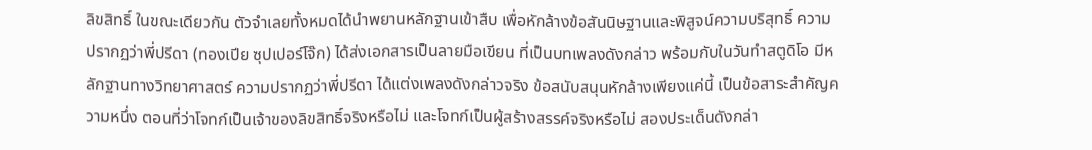ลิขสิทธิ์ ในขณะเดียวกัน ตัวจำเลยทั้งหมดได้นำพยานหลักฐานเข้าสืบ เพื่อหักล้างข้อสันนิษฐานและพิสูจน์ความบริสุทธิ์ ความปรากฏว่าพี่ปรีดา (ทองเปีย ซุปเปอร์โจ๊ก) ได้ส่งเอกสารเป็นลายมือเขียน ที่เป็นบทเพลงดังกล่าว พร้อมกับในวันทำสตูดิโอ มีหลักฐานทางวิทยาศาสตร์ ความปรากฏว่าพี่ปรีดา ได้แต่งเพลงดังกล่าวจริง ข้อสนับสนุนหักล้างเพียงแค่นี้ เป็นข้อสาระสำคัญความหนึ่ง ตอนที่ว่าโจทก์เป็นเจ้าของลิขสิทธิ์จริงหรือไม่ และโจทก์เป็นผู้สร้างสรรค์จริงหรือไม่ สองประเด็นดังกล่า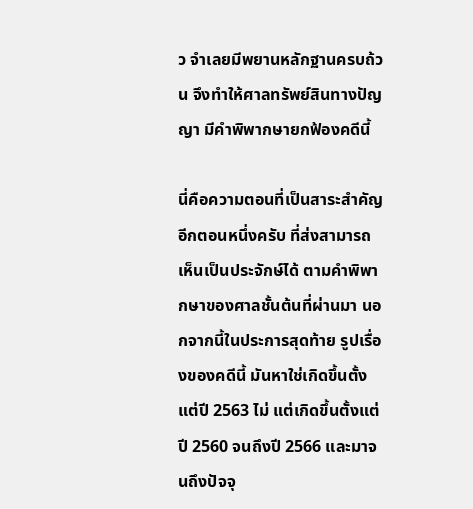ว จำเลยมีพยานหลักฐานครบถ้วน จึงทำให้ศาลทรัพย์สินทางปัญญา มีคำพิพากษายกฟ้องคดีนี้

นี่คือความตอนที่เป็นสาระสำคัญอีกตอนหนึ่งครับ ที่ส่งสามารถเห็นเป็นประจักษ์ได้ ตามคำพิพากษาของศาลชั้นต้นที่ผ่านมา นอกจากนี้ในประการสุดท้าย รูปเรื่องของคดีนี้ มันหาใช่เกิดขึ้นตั้งแต่ปี 2563 ไม่ แต่เกิดขึ้นตั้งแต่ปี 2560 จนถึงปี 2566 และมาจนถึงปัจจุ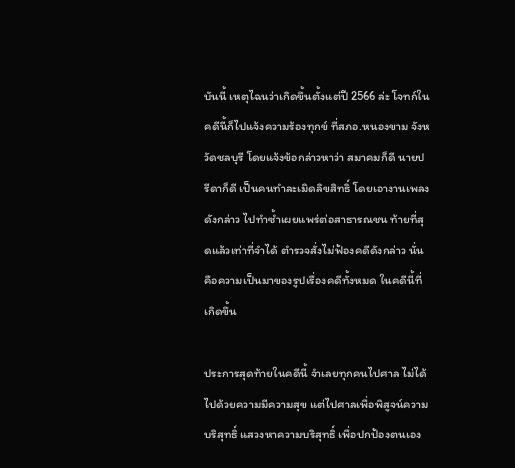บันนี้ เหตุไฉนว่าเกิดขึ้นตั้งแต่ปี 2566 ล่ะ โจทก์ในคดีนี้ก็ไปแจ้งความร้องทุกข์ ที่สภอ.หนองขาม จังหวัดชลบุรี โดยแจ้งข้อกล่าวหาว่า สมาคมก็ดี นายปรีดาก็ดี เป็นคนทำละเมิดลิขสิทธิ์ โดยเอางานเพลงดังกล่าว ไปทำซ้ำเผยแพร่ต่อสาธารณชน ท้ายที่สุดแล้วเท่าที่จำได้ ตำรวจสั่งไม่ฟ้องคดีดังกล่าว นั่นคือความเป็นมาของรูปเรื่องคดีทั้งหมด ในคดีนี้ที่เกิดขึ้น

ประการสุดท้ายในคดีนี้ จำเลยทุกคนไปศาล ไม่ได้ไปด้วยความมีความสุข แต่ไปศาลเพื่อพิสูจน์ความบริสุทธิ์ แสวงหาความบริสุทธิ์ เพื่อปกป้องตนเอง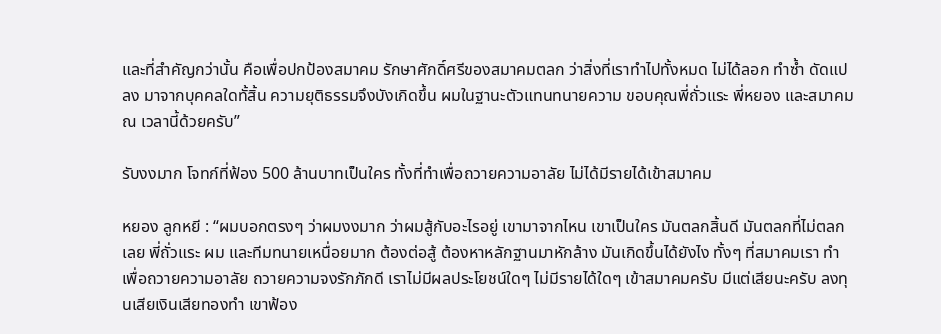และที่สำคัญกว่านั้น คือเพื่อปกป้องสมาคม รักษาศักดิ์ศรีของสมาคมตลก ว่าสิ่งที่เราทำไปทั้งหมด ไม่ได้ลอก ทำซ้ำ ดัดแปลง มาจากบุคคลใดทั้สิ้น ความยุติธรรมจึงบังเกิดขึ้น ผมในฐานะตัวแทนทนายความ ขอบคุณพี่ถั่วแระ พี่หยอง และสมาคม ณ เวลานี้ด้วยครับ”

รับงงมาก โจทก์ที่ฟ้อง 500 ล้านบาทเป็นใคร ทั้งที่ทำเพื่อถวายความอาลัย ไม่ได้มีรายได้เข้าสมาคม

หยอง ลูกหยี : “ผมบอกตรงๆ ว่าผมงงมาก ว่าผมสู้กับอะไรอยู่ เขามาจากไหน เขาเป็นใคร มันตลกสิ้นดี มันตลกที่ไม่ตลกเลย พี่ถั่วแระ ผม และทีมทนายเหนื่อยมาก ต้องต่อสู้ ต้องหาหลักฐานมาหักล้าง มันเกิดขึ้นได้ยังไง ทั้งๆ ที่สมาคมเรา ทำเพื่อถวายความอาลัย ถวายความจงรักภักดี เราไม่มีผลประโยชน์ใดๆ ไม่มีรายได้ใดๆ เข้าสมาคมครับ มีแต่เสียนะครับ ลงทุนเสียเงินเสียทองทำ เขาฟ้อง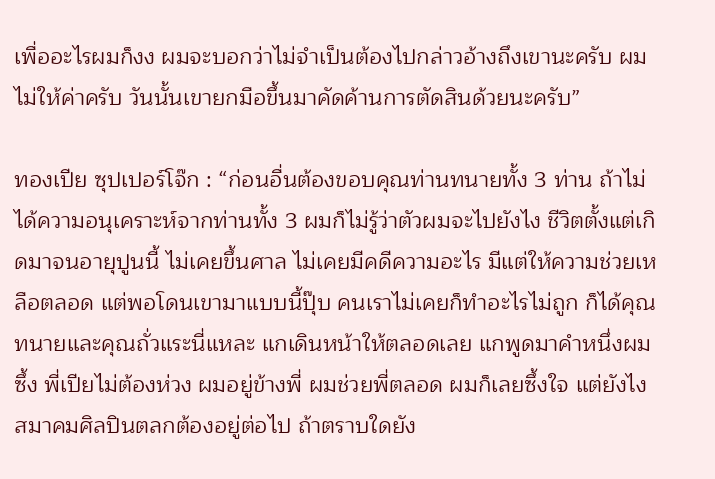เพื่ออะไรผมก็งง ผมจะบอกว่าไม่จำเป็นต้องไปกล่าวอ้างถึงเขานะครับ ผมไม่ให้ค่าครับ วันนั้นเขายกมือขึ้นมาคัดค้านการตัดสินด้วยนะครับ”

ทองเปีย ซุปเปอร์โจ๊ก : “ก่อนอื่นต้องขอบคุณท่านทนายทั้ง 3 ท่าน ถ้าไม่ได้ความอนุเคราะห์จากท่านทั้ง 3 ผมก็ไม่รู้ว่าตัวผมจะไปยังไง ชีวิตตั้งแต่เกิดมาจนอายุปูนนี้ ไม่เคยขึ้นศาล ไม่เคยมีคดีความอะไร มีแต่ให้ความช่วยเหลือตลอด แต่พอโดนเขามาแบบนี้ปุ๊บ คนเราไม่เคยก็ทำอะไรไม่ถูก ก็ได้คุณทนายและคุณถั่วแระนี่แหละ แกเดินหน้าให้ตลอดเลย แกพูดมาคำหนึ่งผมซึ้ง พี่เปียไม่ต้องห่วง ผมอยู่ข้างพี่ ผมช่วยพี่ตลอด ผมก็เลยซึ้งใจ แต่ยังไงสมาคมศิลปินตลกต้องอยู่ต่อไป ถ้าตราบใดยัง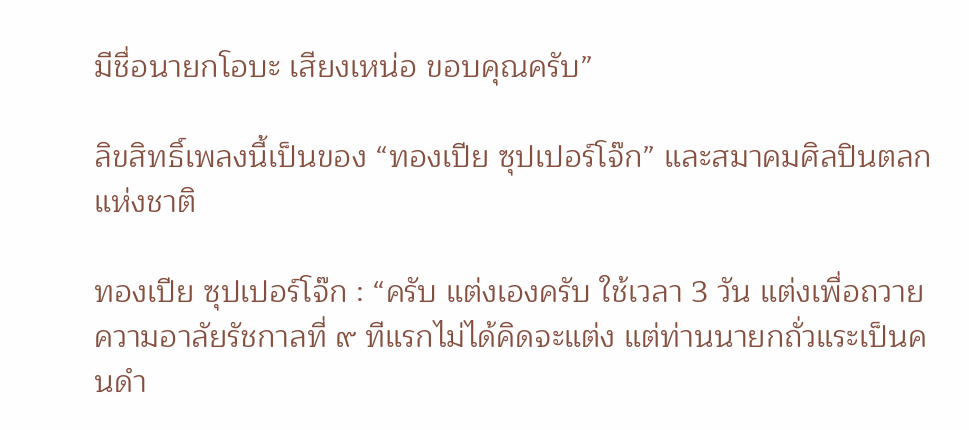มีชื่อนายกโอบะ เสียงเหน่อ ขอบคุณครับ”

ลิขสิทธิ์เพลงนี้เป็นของ “ทองเปีย ซุปเปอร์โจ๊ก” และสมาคมศิลปินตลกแห่งชาติ

ทองเปีย ซุปเปอร์โจ๊ก : “ครับ แต่งเองครับ ใช้เวลา 3 วัน แต่งเพื่อถวายความอาลัยรัชกาลที่ ๙ ทีแรกไม่ได้คิดจะแต่ง แต่ท่านนายกถั่วแระเป็นคนดำ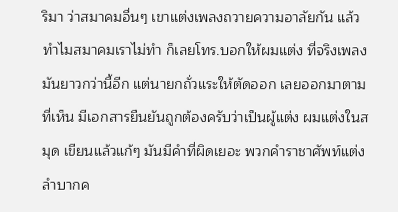ริมา ว่าสมาคมอื่นๆ เขาแต่งเพลงถวายความอาลัยกัน แล้วทำไมสมาคมเราไม่ทำ ก็เลยโทร.บอกให้ผมแต่ง ที่จริงเพลงมันยาวกว่านี้อีก แต่นายกถั่วแระให้ตัดออก เลยออกมาตามที่เห็น มีเอกสารยืนยันถูกต้องครับว่าเป็นผู้แต่ง ผมแต่งในสมุด เขียนแล้วแก้ๆ มันมีคำที่ผิดเยอะ พวกคำราชาศัพท์แต่งลำบากค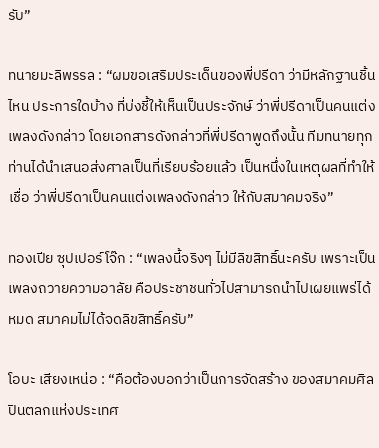รับ”

ทนายมะลิพรรล : “ผมขอเสริมประเด็นของพี่ปรีดา ว่ามีหลักฐานชิ้นไหน ประการใดบ้าง ที่บ่งชี้ให้เห็นเป็นประจักษ์ ว่าพี่ปรีดาเป็นคนแต่งเพลงดังกล่าว โดยเอกสารดังกล่าวที่พี่ปรีดาพูดถึงนั้น ทีมทนายทุกท่านได้นำเสนอส่งศาลเป็นที่เรียบร้อยแล้ว เป็นหนึ่งในเหตุผลที่ทำให้เชื่อ ว่าพี่ปรีดาเป็นคนแต่งเพลงดังกล่าว ให้กับสมาคมจริง”

ทองเปีย ซุปเปอร์โจ๊ก : “เพลงนี้จริงๆ ไม่มีลิขสิทธิ์นะครับ เพราะเป็นเพลงถวายความอาลัย คือประชาชนทั่วไปสามารถนำไปเผยแพร่ได้หมด สมาคมไม่ได้จดลิขสิทธิ์ครับ”

โอบะ เสียงเหน่อ : “คือต้องบอกว่าเป็นการจัดสร้าง ของสมาคมศิลปินตลกแห่งประเทศ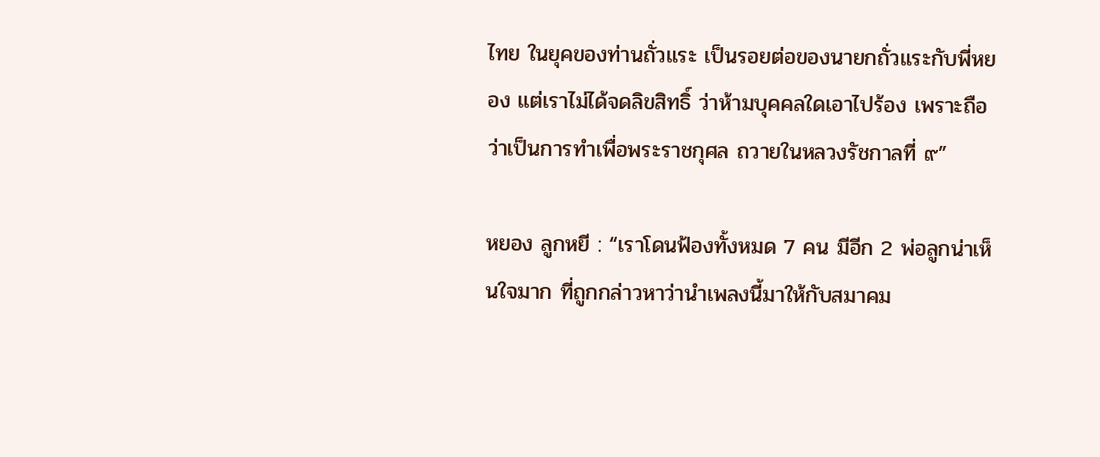ไทย ในยุคของท่านถั่วแระ เป็นรอยต่อของนายกถั่วแระกับพี่หยอง แต่เราไม่ได้จดลิขสิทธิ์ ว่าห้ามบุคคลใดเอาไปร้อง เพราะถือว่าเป็นการทำเพื่อพระราชกุศล ถวายในหลวงรัชกาลที่ ๙”

หยอง ลูกหยี : “เราโดนฟ้องทั้งหมด 7 คน มีอีก 2 พ่อลูกน่าเห็นใจมาก ที่ถูกกล่าวหาว่านำเพลงนี้มาให้กับสมาคม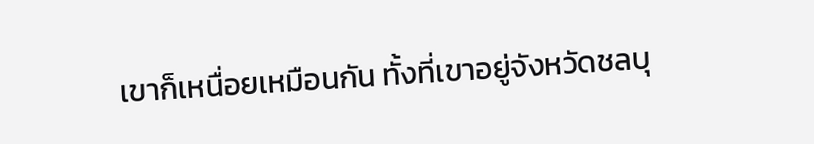เขาก็เหนื่อยเหมือนกัน ทั้งที่เขาอยู่จังหวัดชลบุ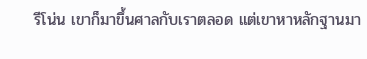รีโน่น เขาก็มาขึ้นศาลกับเราตลอด แต่เขาหาหลักฐานมา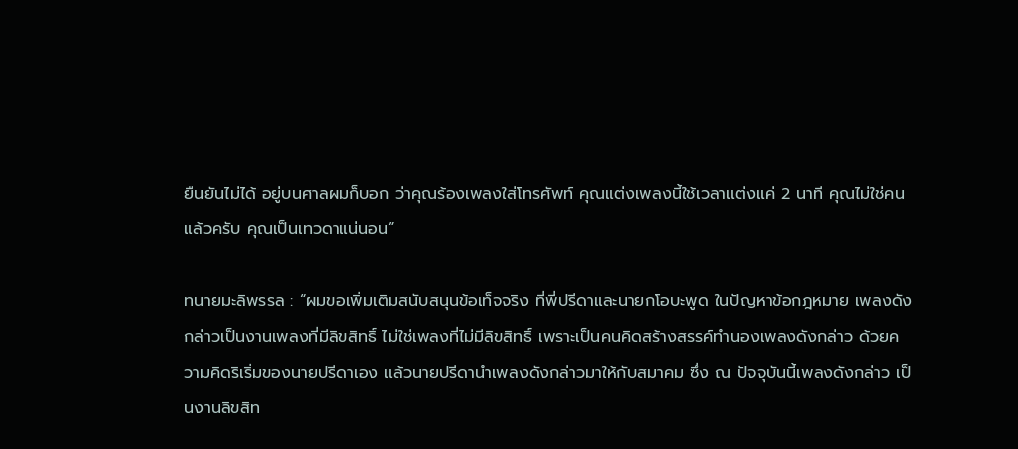ยืนยันไม่ได้ อยู่บนศาลผมก็บอก ว่าคุณร้องเพลงใส่โทรศัพท์ คุณแต่งเพลงนี้ใช้เวลาแต่งแค่ 2 นาที คุณไม่ใช่คนแล้วครับ คุณเป็นเทวดาแน่นอน”

ทนายมะลิพรรล : “ผมขอเพิ่มเติมสนับสนุนข้อเท็จจริง ที่พี่ปรีดาและนายกโอบะพูด ในปัญหาข้อกฎหมาย เพลงดังกล่าวเป็นงานเพลงที่มีลิขสิทธิ์ ไม่ใช่เพลงที่ไม่มีลิขสิทธิ์ เพราะเป็นคนคิดสร้างสรรค์ทำนองเพลงดังกล่าว ด้วยความคิดริเริ่มของนายปรีดาเอง แล้วนายปรีดานำเพลงดังกล่าวมาให้กับสมาคม ซึ่ง ณ ปัจจุบันนี้เพลงดังกล่าว เป็นงานลิขสิท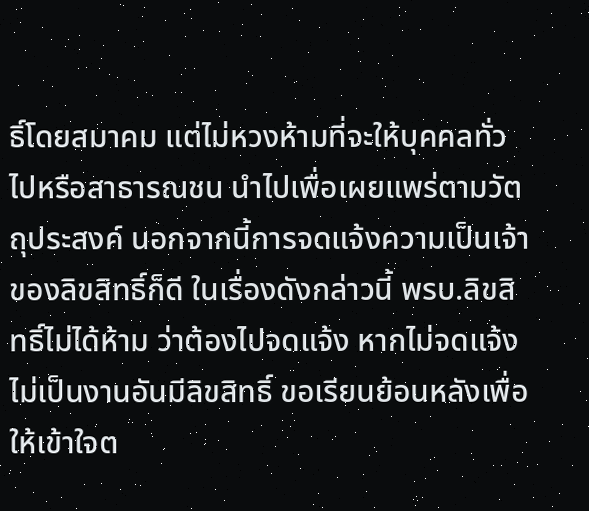ธิ์โดยสมาคม แต่ไม่หวงห้ามที่จะให้บุคคลทั่วไปหรือสาธารณชน นำไปเพื่อเผยแพร่ตามวัตถุประสงค์ นอกจากนี้การจดแจ้งความเป็นเจ้าของลิขสิทธิ์ก็ดี ในเรื่องดังกล่าวนี้ พรบ.ลิขสิทธิ์ไม่ได้ห้าม ว่าต้องไปจดแจ้ง หากไม่จดแจ้ง ไม่เป็นงานอันมีลิขสิทธิ์ ขอเรียนย้อนหลังเพื่อให้เข้าใจต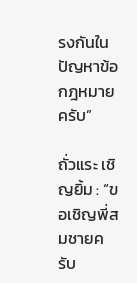รงกันในปัญหาข้อกฎหมายครับ”

ถั่วแระ เชิญยิ้ม : “ขอเชิญพี่สมชายครับ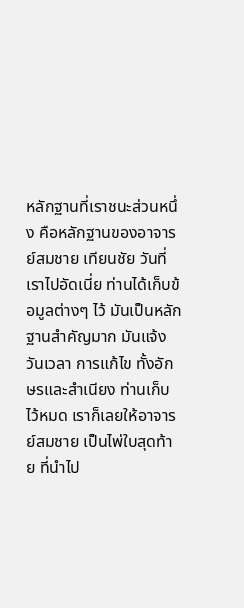หลักฐานที่เราชนะส่วนหนึ่ง คือหลักฐานของอาจารย์สมชาย เทียนชัย วันที่เราไปอัดเนี่ย ท่านได้เก็บข้อมูลต่างๆ ไว้ มันเป็นหลักฐานสำคัญมาก มันแจ้งวันเวลา การแก้ไข ทั้งอักษรและสำเนียง ท่านเก็บไว้หมด เราก็เลยให้อาจารย์สมชาย เป็นไพ่ใบสุดท้าย ที่นำไป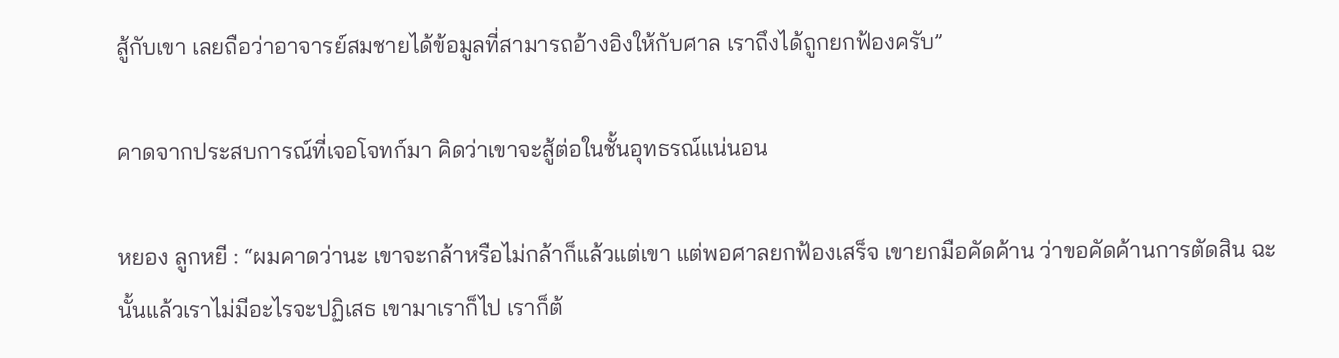สู้กับเขา เลยถือว่าอาจารย์สมชายได้ข้อมูลที่สามารถอ้างอิงให้กับศาล เราถึงได้ถูกยกฟ้องครับ”

คาดจากประสบการณ์ที่เจอโจทก์มา คิดว่าเขาจะสู้ต่อในชั้นอุทธรณ์แน่นอน

หยอง ลูกหยี : “ผมคาดว่านะ เขาจะกล้าหรือไม่กล้าก็แล้วแต่เขา แต่พอศาลยกฟ้องเสร็จ เขายกมือคัดค้าน ว่าขอคัดค้านการตัดสิน ฉะนั้นแล้วเราไม่มีอะไรจะปฏิเสธ เขามาเราก็ไป เราก็ต้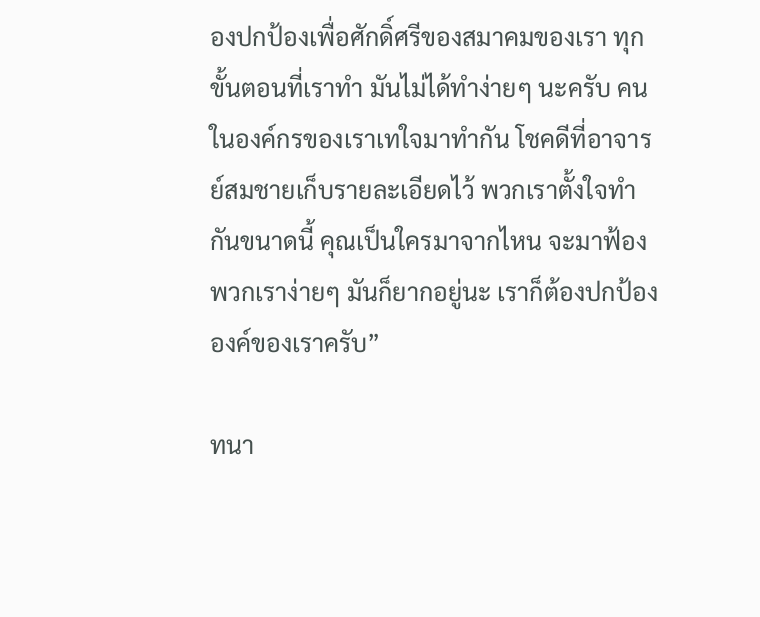องปกป้องเพื่อศักดิ์ศรีของสมาคมของเรา ทุกขั้นตอนที่เราทำ มันไม่ได้ทำง่ายๆ นะครับ คนในองค์กรของเราเทใจมาทำกัน โชคดีที่อาจารย์สมชายเก็บรายละเอียดไว้ พวกเราตั้งใจทำกันขนาดนี้ คุณเป็นใครมาจากไหน จะมาฟ้องพวกเราง่ายๆ มันก็ยากอยู่นะ เราก็ต้องปกป้ององค์ของเราครับ”

ทนา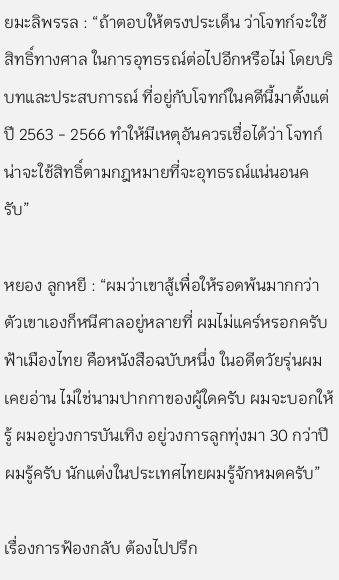ยมะลิพรรล : “ถ้าตอบให้ตรงประเด็น ว่าโจทก์จะใช้สิทธิ์ทางศาล ในการอุทธรณ์ต่อไปอีกหรือไม่ โดยบริบทและประสบการณ์ ที่อยู่กับโจทก์ในคดีนี้มาตั้งแต่ปี 2563 - 2566 ทำให้มีเหตุอันควรเชื่อได้ว่า โจทก์น่าจะใช้สิทธิ์ตามกฎหมายที่จะอุทธรณ์แน่นอนครับ”

หยอง ลูกหยี : “ผมว่าเขาสู้เพื่อให้รอดพ้นมากกว่า ตัวเขาเองก็หนีศาลอยู่หลายที่ ผมไม่แคร์หรอกครับ ฟ้าเมืองไทย คือหนังสือฉบับหนึ่ง ในอดีตวัยรุ่นผมเคยอ่าน ไม่ใช่นามปากกาของผู้ใดครับ ผมจะบอกให้รู้ ผมอยู่วงการบันเทิง อยู่วงการลูกทุ่งมา 30 กว่าปี ผมรู้ครับ นักแต่งในประเทศไทยผมรู้จักหมดครับ”

เรื่องการฟ้องกลับ ต้องไปปรึก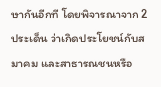ษากันอีกที โดยพิจารณาจาก 2 ประเด็น ว่าเกิดประโยชน์กับสมาคม และสาธารณชนหรือ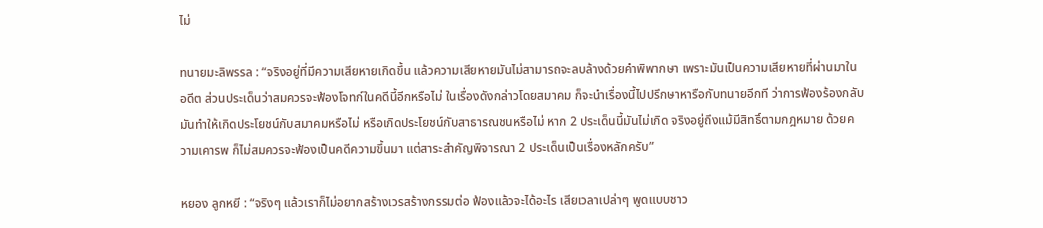ไม่

ทนายมะลิพรรล : “จริงอยู่ที่มีความเสียหายเกิดขึ้น แล้วความเสียหายมันไม่สามารถจะลบล้างด้วยคำพิพากษา เพราะมันเป็นความเสียหายที่ผ่านมาในอดีต ส่วนประเด็นว่าสมควรจะฟ้องโจทก์ในคดีนี้อีกหรือไม่ ในเรื่องดังกล่าวโดยสมาคม ก็จะนำเรื่องนี้ไปปรึกษาหารือกับทนายอีกที ว่าการฟ้องร้องกลับ มันทำให้เกิดประโยชน์กับสมาคมหรือไม่ หรือเกิดประโยชน์กับสาธารณชนหรือไม่ หาก 2 ประเด็นนี้มันไม่เกิด จริงอยู่ถึงแม้มีสิทธิ์ตามกฎหมาย ด้วยความเคารพ ก็ไม่สมควรจะฟ้องเป็นคดีความขึ้นมา แต่สาระสำคัญพิจารณา 2 ประเด็นเป็นเรื่องหลักครับ”

หยอง ลูกหยี : “จริงๆ แล้วเราก็ไม่อยากสร้างเวรสร้างกรรมต่อ ฟ้องแล้วจะได้อะไร เสียเวลาเปล่าๆ พูดแบบชาว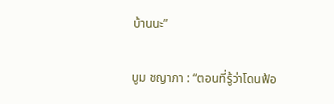บ้านนะ”

บูม ชญาภา : “ตอนที่รู้ว่าโดนฟ้อ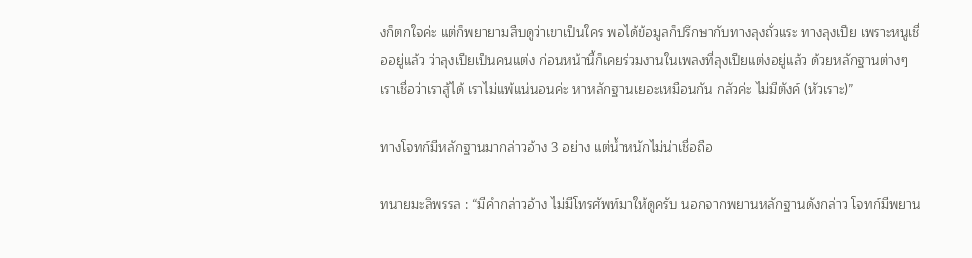งก็ตกใจค่ะ แต่ก็พยายามสืบดูว่าเขาเป็นใคร พอได้ข้อมูลก็ปรึกษากับทางลุงถั่วแระ ทางลุงเปีย เพราะหนูเชื่ออยู่แล้ว ว่าลุงเปียเป็นคนแต่ง ก่อนหน้านี้ก็เคยร่วมงานในเพลงที่ลุงเปียแต่งอยู่แล้ว ด้วยหลักฐานต่างๆ เราเชื่อว่าเราสู้ได้ เราไม่แพ้แน่นอนค่ะ หาหลักฐานเยอะเหมือนกัน กลัวค่ะ ไม่มีตังค์ (หัวเราะ)”

ทางโจทก์มีหลักฐานมากล่าวอ้าง 3 อย่าง แต่น้ำหนักไม่น่าเชื่อถือ

ทนายมะลิพรรล : “มีคำกล่าวอ้าง ไม่มีโทรศัพท์มาให้ดูครับ นอกจากพยานหลักฐานดังกล่าว โจทก์มีพยาน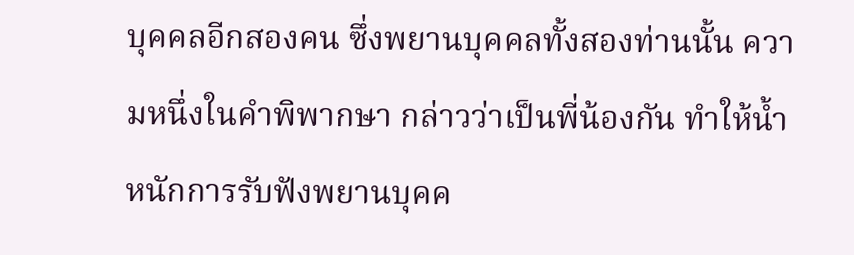บุคคลอีกสองคน ซึ่งพยานบุคคลทั้งสองท่านนั้น ความหนึ่งในคำพิพากษา กล่าวว่าเป็นพี่น้องกัน ทำให้น้ำหนักการรับฟังพยานบุคค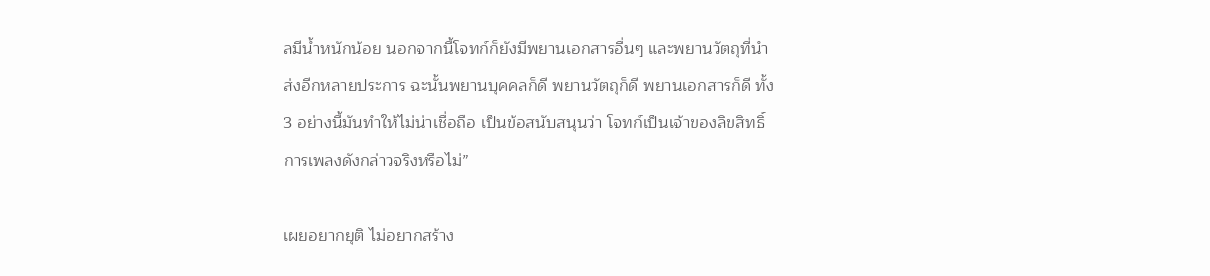ลมีน้ำหนักน้อย นอกจากนี้โจทก์ก็ยังมีพยานเอกสารอื่นๆ และพยานวัตถุที่นำส่งอีกหลายประการ ฉะนั้นพยานบุคคลก็ดี พยานวัตถุก็ดี พยานเอกสารก็ดี ทั้ง 3 อย่างนี้มันทำให้ไม่น่าเชื่อถือ เป็นข้อสนับสนุนว่า โจทก์เป็นเจ้าของลิขสิทธิ์การเพลงดังกล่าวจริงหรือไม่”

เผยอยากยุติ ไม่อยากสร้าง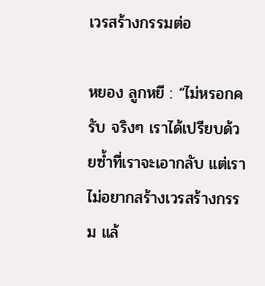เวรสร้างกรรมต่อ

หยอง ลูกหยี : “ไม่หรอกครับ จริงๆ เราได้เปรียบด้วยซ้ำที่เราจะเอากลับ แต่เราไม่อยากสร้างเวรสร้างกรรม แล้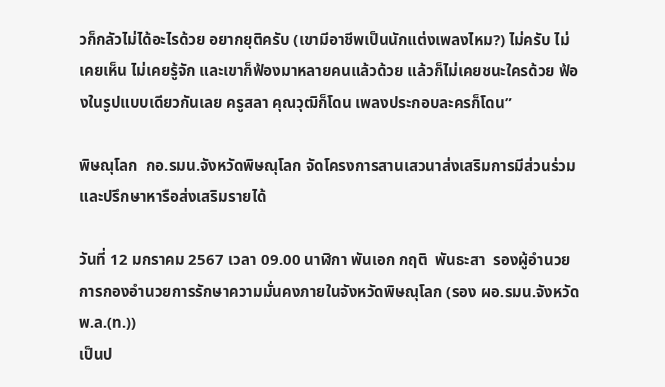วก็กลัวไม่ได้อะไรด้วย อยากยุติครับ (เขามีอาชีพเป็นนักแต่งเพลงไหม?) ไม่ครับ ไม่เคยเห็น ไม่เคยรู้จัก และเขาก็ฟ้องมาหลายคนแล้วด้วย แล้วก็ไม่เคยชนะใครด้วย ฟ้องในรูปแบบเดียวกันเลย ครูสลา คุณวุฒิก็โดน เพลงประกอบละครก็โดน”

พิษณุโลก  กอ.รมน.จังหวัดพิษณุโลก จัดโครงการสานเสวนาส่งเสริมการมีส่วนร่วมและปรึกษาหารือส่งเสริมรายได้

วันที่ 12 มกราคม 2567 เวลา 09.00 นาฬิกา พันเอก กฤติ  พันธะสา  รองผู้อำนวยการกองอำนวยการรักษาความมั่นคงภายในจังหวัดพิษณุโลก (รอง ผอ.รมน.จังหวัด พ.ล.(ท.))
เป็นป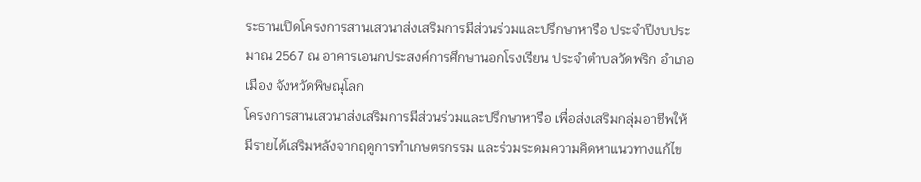ระธานเปิดโครงการสานเสวนาส่งเสริมการมีส่วนร่วมและปรึกษาหารือ ประจำปีงบประมาณ 2567 ณ อาคารเอนกประสงค์การศึกษานอกโรงเรียน ประจำตำบลวัดพริก อำเภอเมือง จังหวัดพิษณุโลก
โครงการสานเสวนาส่งเสริมการมีส่วนร่วมและปรึกษาหารือ เพื่อส่งเสริมกลุ่มอาชีพให้มีรายได้เสริมหลังจากฤดูการทำเกษตรกรรม และร่วมระดมความคิดหาแนวทางแก้ไข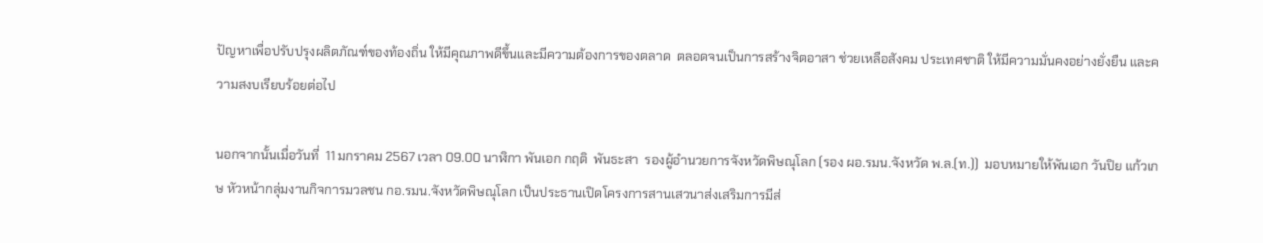ปัญหาเพื่อปรับปรุงผลิตภัณฑ์ของท้องถิ่น ให้มีคุณภาพดีขึ้นและมีความต้องการของตลาด  ตลอดจนเป็นการสร้างจิตอาสา ช่วยเหลือสังคม ประเทศชาติ ให้มีความมั่นคงอย่างยั่งยืน และความสงบเรียบร้อยต่อไป

นอกจากนั้นเมื่อวันที่  11 มกราคม 2567 เวลา 09.00 นาฬิกา พันเอก กฤติ  พันธะสา  รองผู้อำนวยการจังหวัดพิษณุโลก (รอง ผอ.รมน.จังหวัด พ.ล.(ท.))  มอบหมายให้พันเอก วันปิย แก้วเกษ หัวหน้ากลุ่มงานกิจการมวลชน กอ.รมน.จังหวัดพิษณุโลก เป็นประธานเปิดโครงการสานเสวนาส่งเสริมการมีส่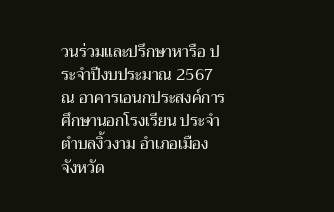วนร่วมและปรึกษาหารือ ประจำปีงบประมาณ 2567 ณ อาคารเอนกประสงค์การศึกษานอกโรงเรียน ประจำตำบลงิ้วงาม อำเภอเมือง จังหวัด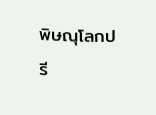พิษณุโลกปรี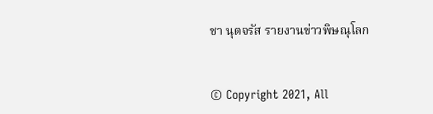ชา นุตจรัส รายงานข่าวพิษณุโลก


© Copyright 2021, All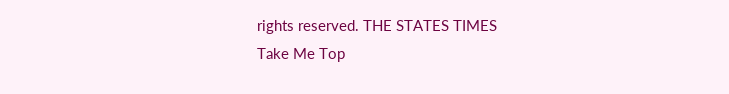rights reserved. THE STATES TIMES
Take Me Top